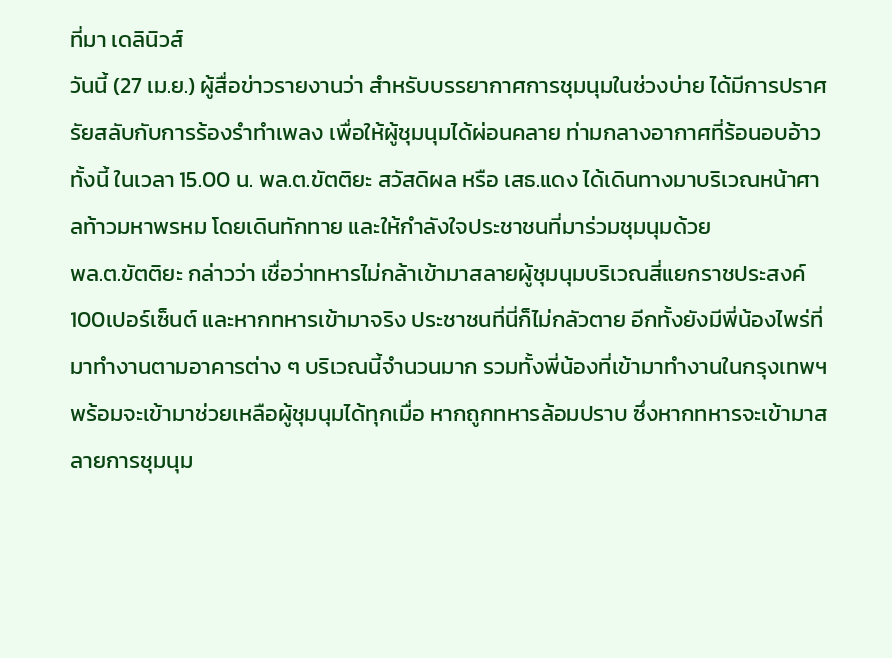ที่มา เดลินิวส์
วันนี้ (27 เม.ย.) ผู้สื่อข่าวรายงานว่า สำหรับบรรยากาศการชุมนุมในช่วงบ่าย ได้มีการปราศรัยสลับกับการร้องรำทำเพลง เพื่อให้ผู้ชุมนุมได้ผ่อนคลาย ท่ามกลางอากาศที่ร้อนอบอ้าว ทั้งนี้ ในเวลา 15.00 น. พล.ต.ขัตติยะ สวัสดิผล หรือ เสธ.แดง ได้เดินทางมาบริเวณหน้าศาลท้าวมหาพรหม โดยเดินทักทาย และให้กำลังใจประชาชนที่มาร่วมชุมนุมด้วย
พล.ต.ขัตติยะ กล่าวว่า เชื่อว่าทหารไม่กล้าเข้ามาสลายผู้ชุมนุมบริเวณสี่แยกราชประสงค์ 100เปอร์เซ็นต์ และหากทหารเข้ามาจริง ประชาชนที่นี่ก็ไม่กลัวตาย อีกทั้งยังมีพี่น้องไพร่ที่มาทำงานตามอาคารต่าง ๆ บริเวณนี้จำนวนมาก รวมทั้งพี่น้องที่เข้ามาทำงานในกรุงเทพฯ พร้อมจะเข้ามาช่วยเหลือผู้ชุมนุมได้ทุกเมื่อ หากถูกทหารล้อมปราบ ซึ่งหากทหารจะเข้ามาสลายการชุมนุม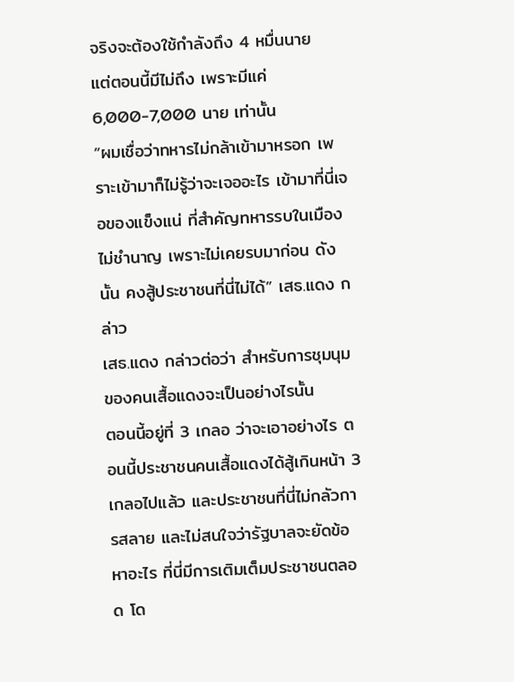จริงจะต้องใช้กำลังถึง 4 หมื่นนาย
แต่ตอนนี้มีไม่ถึง เพราะมีแค่ 6,000-7,000 นาย เท่านั้น
“ผมเชื่อว่าทหารไม่กล้าเข้ามาหรอก เพราะเข้ามาก็ไม่รู้ว่าจะเจออะไร เข้ามาที่นี่เจอของแข็งแน่ ที่สำคัญทหารรบในเมืองไม่ชำนาญ เพราะไม่เคยรบมาก่อน ดังนั้น คงสู้ประชาชนที่นี่ไม่ได้” เสธ.แดง กล่าว
เสธ.แดง กล่าวต่อว่า สำหรับการชุมนุมของคนเสื้อแดงจะเป็นอย่างไรนั้น
ตอนนี้อยู่ที่ 3 เกลอ ว่าจะเอาอย่างไร ตอนนี้ประชาชนคนเสื้อแดงได้สู้เกินหน้า 3 เกลอไปแล้ว และประชาชนที่นี่ไม่กลัวการสลาย และไม่สนใจว่ารัฐบาลจะยัดข้อหาอะไร ที่นี่มีการเติมเต็มประชาชนตลอด โด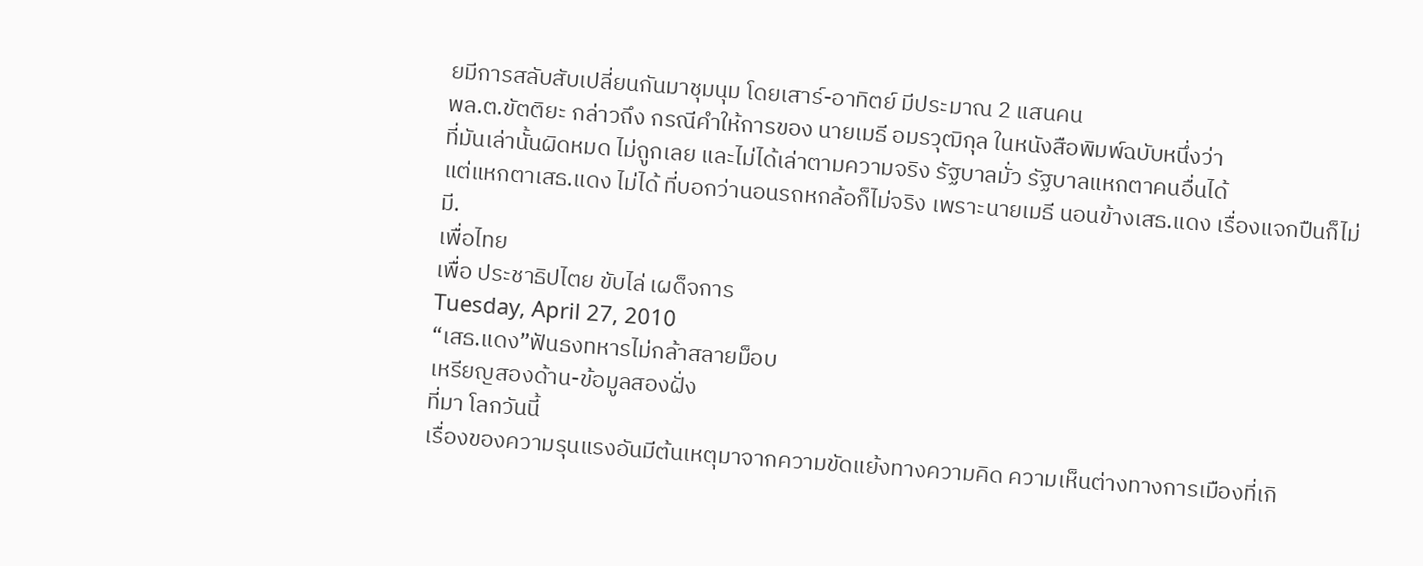ยมีการสลับสับเปลี่ยนกันมาชุมนุม โดยเสาร์-อาทิตย์ มีประมาณ 2 แสนคน
พล.ต.ขัตติยะ กล่าวถึง กรณีคำให้การของ นายเมธี อมรวุฒิกุล ในหนังสือพิมพ์ฉบับหนึ่งว่า
ที่มันเล่านั้นผิดหมด ไม่ถูกเลย และไม่ได้เล่าตามความจริง รัฐบาลมั่ว รัฐบาลแหกตาคนอื่นได้
แต่แหกตาเสธ.แดง ไม่ได้ ที่บอกว่านอนรถหกล้อก็ไม่จริง เพราะนายเมธี นอนข้างเสธ.แดง เรื่องแจกปืนก็ไม่มี.
เพื่อไทย
เพื่อ ประชาธิปไตย ขับไล่ เผด็จการ
Tuesday, April 27, 2010
“เสธ.แดง”ฟันธงทหารไม่กล้าสลายม็อบ
เหรียญสองด้าน-ข้อมูลสองฝั่ง
ที่มา โลกวันนี้
เรื่องของความรุนแรงอันมีต้นเหตุมาจากความขัดแย้งทางความคิด ความเห็นต่างทางการเมืองที่เกิ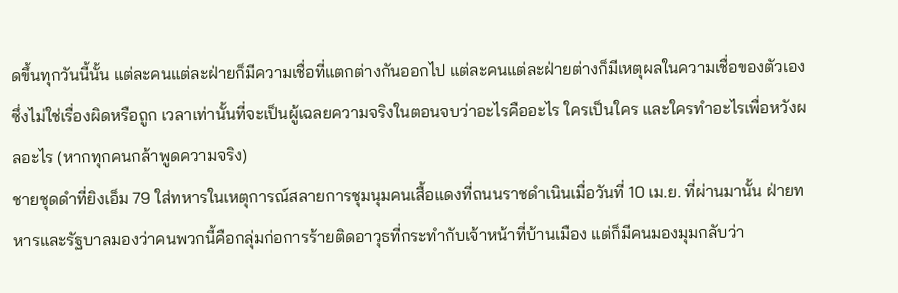ดขึ้นทุกวันนี้นั้น แต่ละคนแต่ละฝ่ายก็มีความเชื่อที่แตกต่างกันออกไป แต่ละคนแต่ละฝ่ายต่างก็มีเหตุผลในความเชื่อของตัวเอง ซึ่งไม่ใช่เรื่องผิดหรือถูก เวลาเท่านั้นที่จะเป็นผู้เฉลยความจริงในตอนจบว่าอะไรคืออะไร ใครเป็นใคร และใครทำอะไรเพื่อหวังผลอะไร (หากทุกคนกล้าพูดความจริง)
ชายชุดดำที่ยิงเอ็ม 79 ใส่ทหารในเหตุการณ์สลายการชุมนุมคนเสื้อแดงที่ถนนราชดำเนินเมื่อวันที่ 10 เม.ย. ที่ผ่านมานั้น ฝ่ายทหารและรัฐบาลมองว่าคนพวกนี้คือกลุ่มก่อการร้ายติดอาวุธที่กระทำกับเจ้าหน้าที่บ้านเมือง แต่ก็มีคนมองมุมกลับว่า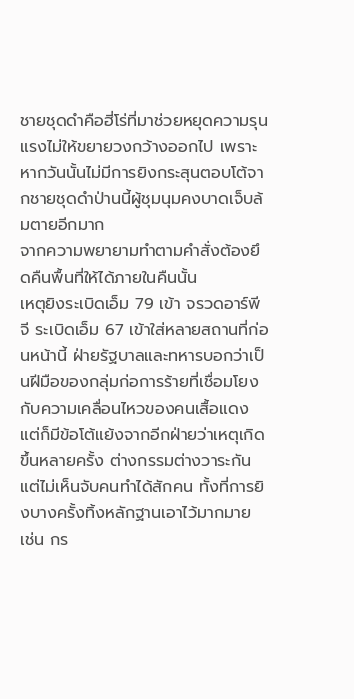ชายชุดดำคือฮี่โร่ที่มาช่วยหยุดความรุนแรงไม่ให้ขยายวงกว้างออกไป เพราะหากวันนั้นไม่มีการยิงกระสุนตอบโต้จากชายชุดดำป่านนี้ผู้ชุมนุมคงบาดเจ็บล้มตายอีกมาก
จากความพยายามทำตามคำสั่งต้องยึดคืนพื้นที่ให้ได้ภายในคืนนั้น
เหตุยิงระเบิดเอ็ม 79 เข้า จรวดอาร์พีจี ระเบิดเอ็ม 67 เข้าใส่หลายสถานที่ก่อนหน้านี้ ฝ่ายรัฐบาลและทหารบอกว่าเป็นฝีมือของกลุ่มก่อการร้ายที่เชื่อมโยงกับความเคลื่อนไหวของคนเสื้อแดง แต่ก็มีข้อโต้แย้งจากอีกฝ่ายว่าเหตุเกิดขึ้นหลายครั้ง ต่างกรรมต่างวาระกัน แต่ไม่เห็นจับคนทำได้สักคน ทั้งที่การยิงบางครั้งทิ้งหลักฐานเอาไว้มากมาย เช่น กร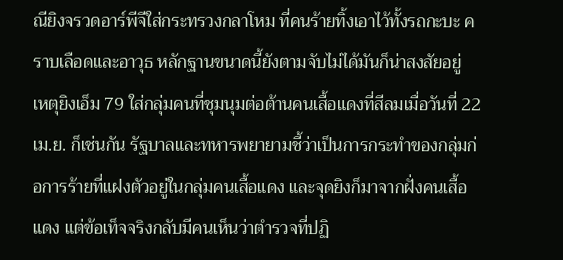ณียิงจรวดอาร์พีจีใส่กระทรวงกลาโหม ที่คนร้ายทิ้งเอาไว้ทั้งรถกะบะ คราบเลือดและอาวุธ หลักฐานขนาดนี้ยังตามจับไม่ได้มันก็น่าสงสัยอยู่
เหตุยิงเอ็ม 79 ใส่กลุ่มคนที่ชุมนุมต่อต้านคนเสื้อแดงที่สีลมเมื่อวันที่ 22 เม.ย. ก็เช่นกัน รัฐบาลและทหารพยายามชี้ว่าเป็นการกระทำของกลุ่มก่อการร้ายที่แฝงตัวอยู่ในกลุ่มคนเสื้อแดง และจุดยิงก็มาจากฝั่งคนเสื้อแดง แต่ข้อเท็จจริงกลับมีคนเห็นว่าตำรวจที่ปฏิ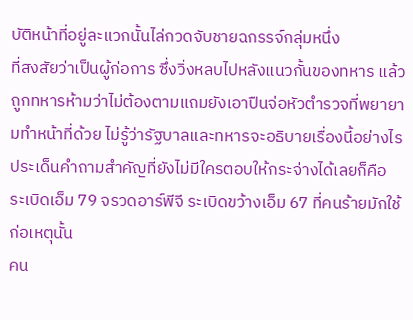บัติหน้าที่อยู่ละแวกนั้นไล่กวดจับชายฉกรรจ์กลุ่มหนึ่ง
ที่สงสัยว่าเป็นผู้ก่อการ ซึ่งวิ่งหลบไปหลังแนวกั้นของทหาร แล้วถูกทหารห้ามว่าไม่ต้องตามแถมยังเอาปืนจ่อหัวตำรวจที่พยายามทำหน้าที่ด้วย ไม่รู้ว่ารัฐบาลและทหารจะอธิบายเรื่องนี้อย่างไร
ประเด็นคำถามสำคัญที่ยังไม่มีใครตอบให้กระจ่างได้เลยก็คือ
ระเบิดเอ็ม 79 จรวดอาร์พีจี ระเบิดขว้างเอ็ม 67 ที่คนร้ายมักใช้ก่อเหตุนั้น
คน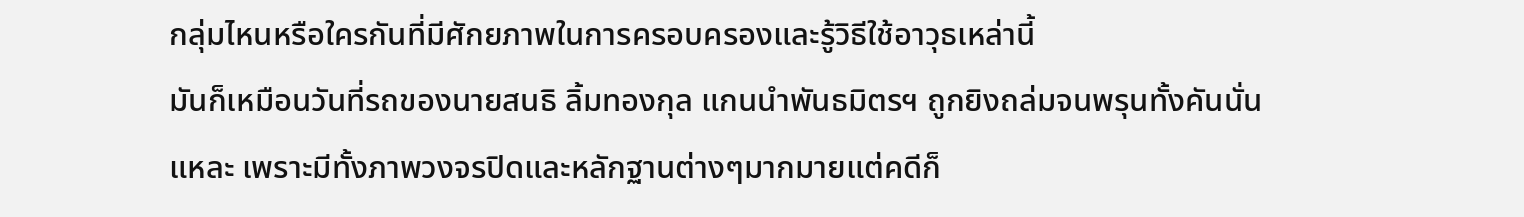กลุ่มไหนหรือใครกันที่มีศักยภาพในการครอบครองและรู้วิธีใช้อาวุธเหล่านี้
มันก็เหมือนวันที่รถของนายสนธิ ลิ้มทองกุล แกนนำพันธมิตรฯ ถูกยิงถล่มจนพรุนทั้งคันนั่นแหละ เพราะมีทั้งภาพวงจรปิดและหลักฐานต่างๆมากมายแต่คดีก็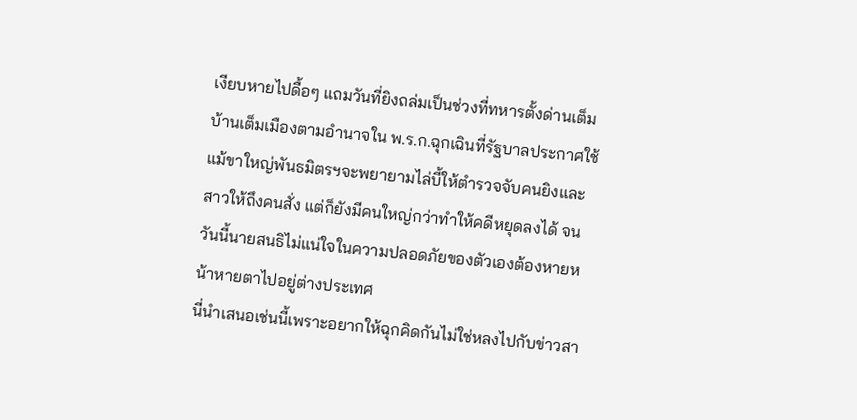เงียบหายไปดื้อๆ แถมวันที่ยิงถล่มเป็นช่วงที่ทหารตั้งด่านเต็มบ้านเต็มเมืองตามอำนาจใน พ.ร.ก.ฉุกเฉินที่รัฐบาลประกาศใช้
แม้ขาใหญ่พันธมิตรฯจะพยายามไล่บี้ให้ตำรวจจับคนยิงและสาวให้ถึงคนสั่ง แต่ก็ยังมีคนใหญ่กว่าทำให้คดีหยุดลงได้ จนวันนี้นายสนธิไม่แน่ใจในความปลอดภัยของตัวเองต้องหายหน้าหายตาไปอยู่ต่างประเทศ
นี่นำเสนอเช่นนี้เพราะอยากให้ฉุกคิดกันไม่ใช่หลงไปกับข่าวสา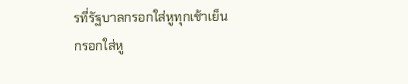รที่รัฐบาลกรอกใส่หูทุกเช้าเย็น กรอกใส่หู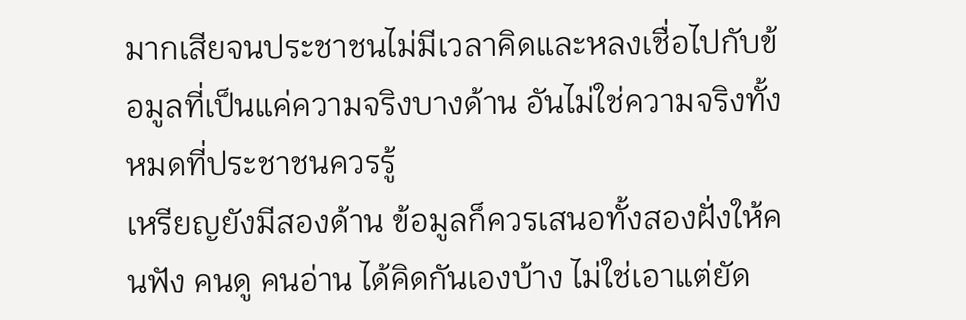มากเสียจนประชาชนไม่มีเวลาคิดและหลงเชื่อไปกับข้อมูลที่เป็นแค่ความจริงบางด้าน อันไม่ใช่ความจริงทั้งหมดที่ประชาชนควรรู้
เหรียญยังมีสองด้าน ข้อมูลก็ควรเสนอทั้งสองฝั่งให้คนฟัง คนดู คนอ่าน ได้คิดกันเองบ้าง ไม่ใช่เอาแต่ยัด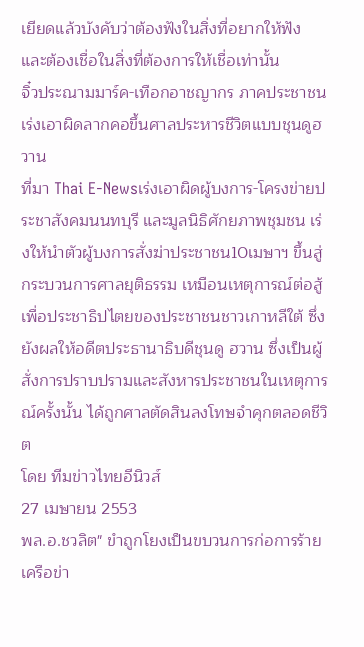เยียดแล้วบังคับว่าต้องฟังในสิ่งที่อยากให้ฟัง และต้องเชื่อในสิ่งที่ต้องการให้เชื่อเท่านั้น
จิ๋วประณามมาร์ค-เทือกอาชญากร ภาคประชาชนเร่งเอาผิดลากคอขึ้นศาลประหารชีวิตแบบชุนดูฮวาน
ที่มา Thai E-Newsเร่งเอาผิดผู้บงการ-โครงข่ายประชาสังคมนนทบุรี และมูลนิธิศักยภาพชุมชน เร่งให้นำตัวผู้บงการสั่งฆ่าประชาชน10เมษาฯ ขึ้นสู่กระบวนการศาลยุติธรรม เหมือนเหตุการณ์ต่อสู้เพื่อประชาธิปไตยของประชาชนชาวเกาหลีใต้ ซึ่งยังผลให้อดีตประธานาธิบดีชุนดู ฮวาน ซึ่งเป็นผู้สั่งการปราบปรามและสังหารประชาชนในเหตุการณ์ครั้งนั้น ได้ถูกศาลตัดสินลงโทษจำคุกตลอดชีวิต
โดย ทีมข่าวไทยอีนิวส์
27 เมษายน 2553
พล.อ.ชวลิต" ขำถูกโยงเป็นขบวนการก่อการร้าย เครือข่า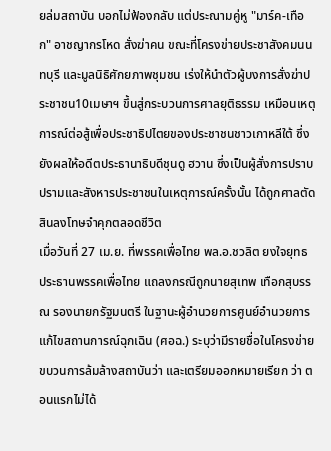ยล่มสถาบัน บอกไม่ฟ้องกลับ แต่ประณามคู่หู "มาร์ค-เทือก" อาชญากรโหด สั่งฆ่าคน ขณะที่โครงข่ายประชาสังคมนนทบุรี และมูลนิธิศักยภาพชุมชน เร่งให้นำตัวผู้บงการสั่งฆ่าประชาชน10เมษาฯ ขึ้นสู่กระบวนการศาลยุติธรรม เหมือนเหตุการณ์ต่อสู้เพื่อประชาธิปไตยของประชาชนชาวเกาหลีใต้ ซึ่งยังผลให้อดีตประธานาธิบดีชุนดู ฮวาน ซึ่งเป็นผู้สั่งการปราบปรามและสังหารประชาชนในเหตุการณ์ครั้งนั้น ได้ถูกศาลตัดสินลงโทษจำคุกตลอดชีวิต
เมื่อวันที่ 27 เม.ย. ที่พรรคเพื่อไทย พล.อ.ชวลิต ยงใจยุทธ ประธานพรรคเพื่อไทย แถลงกรณีถูกนายสุเทพ เทือกสุบรรณ รองนายกรัฐมนตรี ในฐานะผู้อำนวยการศูนย์อำนวยการแก้ไขสถานการณ์ฉุกเฉิน (ศอฉ.) ระบุว่ามีรายชื่อในโครงข่ายขบวนการล้มล้างสถาบันว่า และเตรียมออกหมายเรียก ว่า ตอนแรกไม่ได้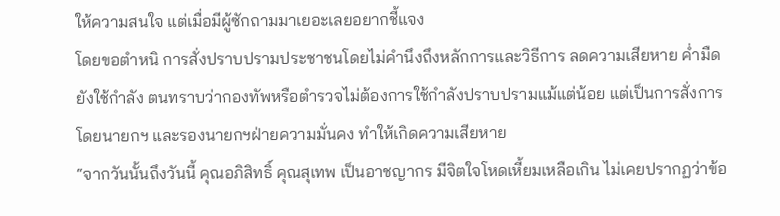ให้ความสนใจ แต่เมื่อมีผู้ซักถามมาเยอะเลยอยากชี้แจง
โดยขอตำหนิ การสั่งปราบปรามประชาชนโดยไม่คำนึงถึงหลักการและวิธีการ ลดความเสียหาย ค่ำมืดยังใช้กำลัง ตนทราบว่ากองทัพหรือตำรวจไม่ต้องการใช้กำลังปราบปรามแม้แต่น้อย แต่เป็นการสั่งการโดยนายกฯ และรองนายกฯฝ่ายความมั่นคง ทำให้เกิดความเสียหาย
“จากวันนั้นถึงวันนี้ คุณอภิสิทธิ์ คุณสุเทพ เป็นอาชญากร มีจิตใจโหดเหี้ยมเหลือเกิน ไม่เคยปรากฏว่าข้อ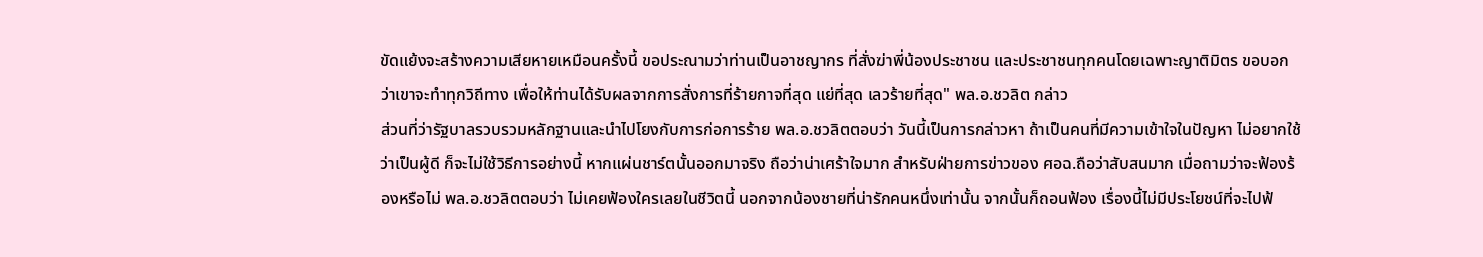ขัดแย้งจะสร้างความเสียหายเหมือนครั้งนี้ ขอประณามว่าท่านเป็นอาชญากร ที่สั่งฆ่าพี่น้องประชาชน และประชาชนทุกคนโดยเฉพาะญาติมิตร ขอบอกว่าเขาจะทำทุกวิถีทาง เพื่อให้ท่านได้รับผลจากการสั่งการที่ร้ายกาจที่สุด แย่ที่สุด เลวร้ายที่สุด" พล.อ.ชวลิต กล่าว
ส่วนที่ว่ารัฐบาลรวบรวมหลักฐานและนำไปโยงกับการก่อการร้าย พล.อ.ชวลิตตอบว่า วันนี้เป็นการกล่าวหา ถ้าเป็นคนที่มีความเข้าใจในปัญหา ไม่อยากใช้ว่าเป็นผู้ดี ก็จะไม่ใช้วิธีการอย่างนี้ หากแผ่นชาร์ตนั้นออกมาจริง ถือว่าน่าเศร้าใจมาก สำหรับฝ่ายการข่าวของ ศอฉ.ถือว่าสับสนมาก เมื่อถามว่าจะฟ้องร้องหรือไม่ พล.อ.ชวลิตตอบว่า ไม่เคยฟ้องใครเลยในชีวิตนี้ นอกจากน้องชายที่น่ารักคนหนึ่งเท่านั้น จากนั้นก็ถอนฟ้อง เรื่องนี้ไม่มีประโยชน์ที่จะไปฟ้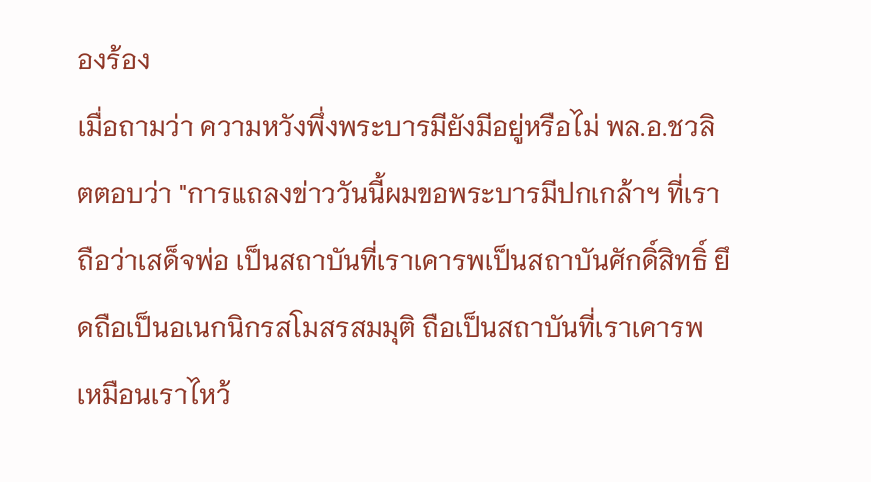องร้อง
เมื่อถามว่า ความหวังพึ่งพระบารมียังมีอยู่หรือไม่ พล.อ.ชวลิตตอบว่า "การแถลงข่าววันนี้ผมขอพระบารมีปกเกล้าฯ ที่เราถือว่าเสด็จพ่อ เป็นสถาบันที่เราเคารพเป็นสถาบันศักดิ์สิทธิ์ ยึดถือเป็นอเนกนิกรสโมสรสมมุติ ถือเป็นสถาบันที่เราเคารพ เหมือนเราไหว้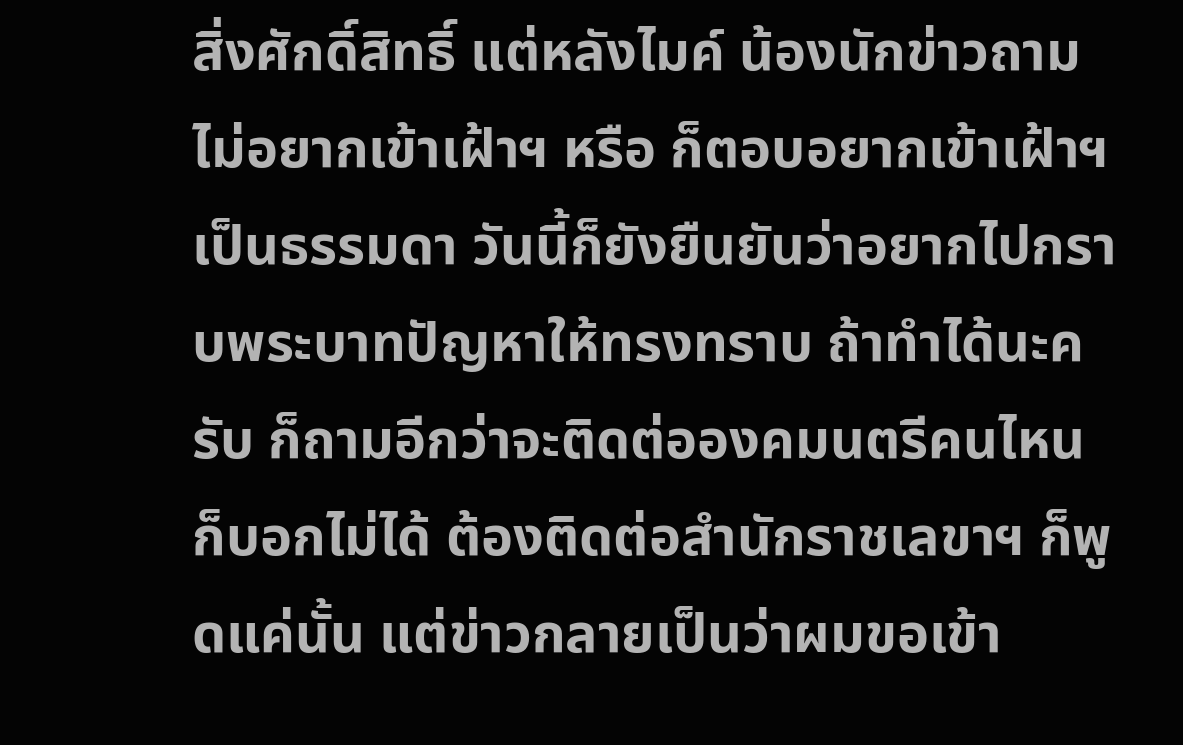สิ่งศักดิ์สิทธิ์ แต่หลังไมค์ น้องนักข่าวถามไม่อยากเข้าเฝ้าฯ หรือ ก็ตอบอยากเข้าเฝ้าฯ เป็นธรรมดา วันนี้ก็ยังยืนยันว่าอยากไปกราบพระบาทปัญหาให้ทรงทราบ ถ้าทำได้นะครับ ก็ถามอีกว่าจะติดต่อองคมนตรีคนไหน ก็บอกไม่ได้ ต้องติดต่อสำนักราชเลขาฯ ก็พูดแค่นั้น แต่ข่าวกลายเป็นว่าผมขอเข้า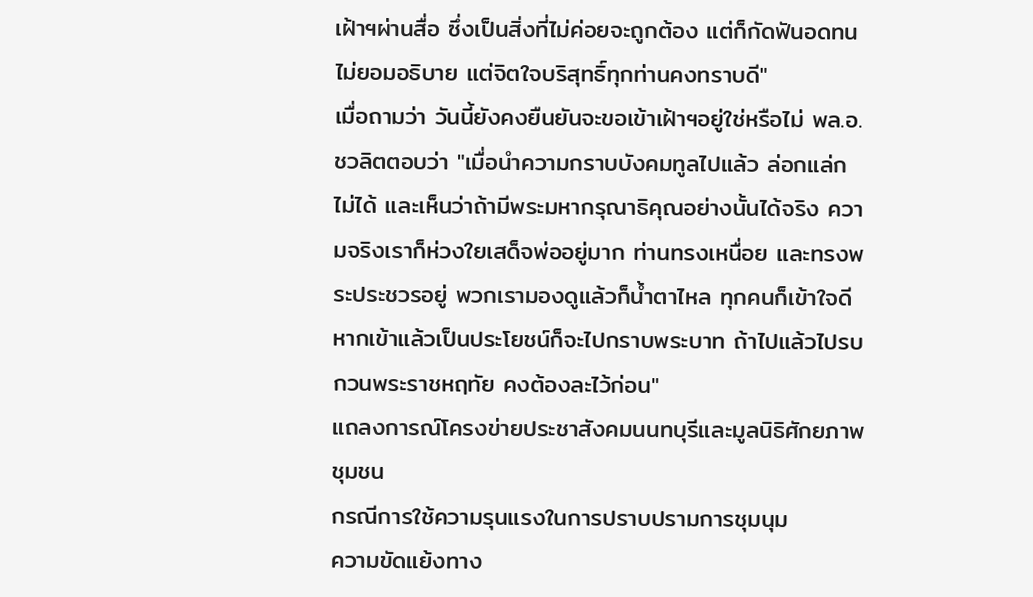เฝ้าฯผ่านสื่อ ซึ่งเป็นสิ่งที่ไม่ค่อยจะถูกต้อง แต่ก็กัดฟันอดทนไม่ยอมอธิบาย แต่จิตใจบริสุทธิ์ทุกท่านคงทราบดี"
เมื่อถามว่า วันนี้ยังคงยืนยันจะขอเข้าเฝ้าฯอยู่ใช่หรือไม่ พล.อ.ชวลิตตอบว่า "เมื่อนำความกราบบังคมทูลไปแล้ว ล่อกแล่กไม่ได้ และเห็นว่าถ้ามีพระมหากรุณาธิคุณอย่างนั้นได้จริง ความจริงเราก็ห่วงใยเสด็จพ่ออยู่มาก ท่านทรงเหนื่อย และทรงพระประชวรอยู่ พวกเรามองดูแล้วก็น้ำตาไหล ทุกคนก็เข้าใจดี หากเข้าแล้วเป็นประโยชน์ก็จะไปกราบพระบาท ถ้าไปแล้วไปรบกวนพระราชหฤทัย คงต้องละไว้ก่อน"
แถลงการณ์โครงข่ายประชาสังคมนนทบุรีและมูลนิธิศักยภาพชุมชน
กรณีการใช้ความรุนแรงในการปราบปรามการชุมนุม
ความขัดแย้งทาง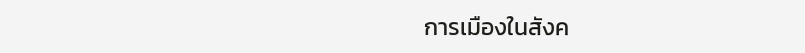การเมืองในสังค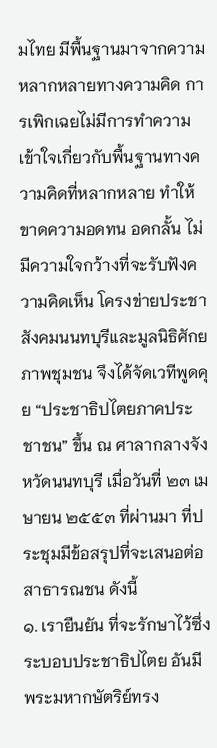มไทย มีพื้นฐานมาจากความหลากหลายทางความคิด การเพิกเฉยไม่มีการทำความเข้าใจเกี่ยวกับพื้นฐานทางความคิดที่หลากหลาย ทำให้ขาดความอดทน อดกลั้น ไม่มีความใจกว้างที่จะรับฟังความคิดเห็น โครงข่ายประชาสังคมนนทบุรีและมูลนิธิศักยภาพชุมชน จึงได้จัดเวทีพูดคุย “ประชาธิปไตยภาคประชาชน” ขึ้น ณ ศาลากลางจังหวัดนนทบุรี เมื่อวันที่ ๒๓ เมษายน ๒๕๕๓ ที่ผ่านมา ที่ประชุมมีข้อสรุปที่จะเสนอต่อสาธารณชน ดังนี้
๑. เรายืนยัน ที่จะรักษาไว้ซึ่งระบอบประชาธิปไตย อันมีพระมหากษัตริย์ทรง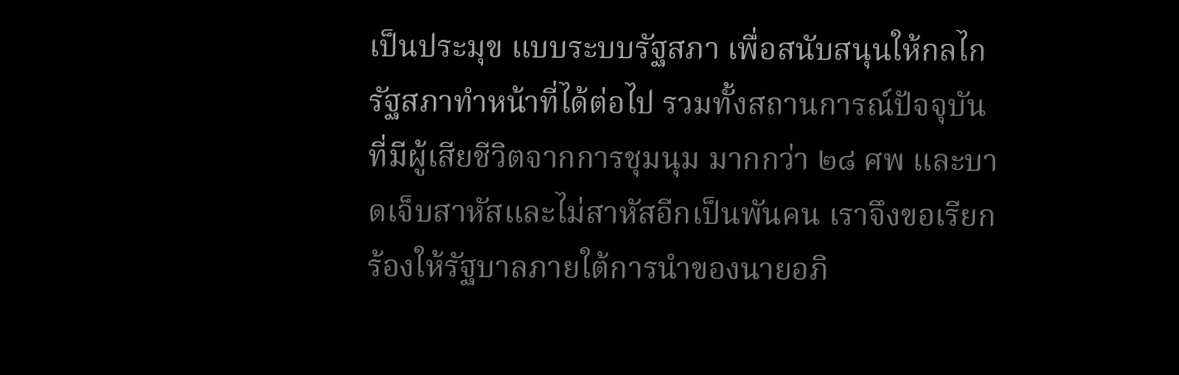เป็นประมุข แบบระบบรัฐสภา เพื่อสนับสนุนให้กลไกรัฐสภาทำหน้าที่ได้ต่อไป รวมทั้งสถานการณ์ปัจจุบันที่มีผู้เสียชีวิตจากการชุมนุม มากกว่า ๒๘ ศพ และบาดเจ็บสาหัสและไม่สาหัสอีกเป็นพันคน เราจึงขอเรียกร้องให้รัฐบาลภายใต้การนำของนายอภิ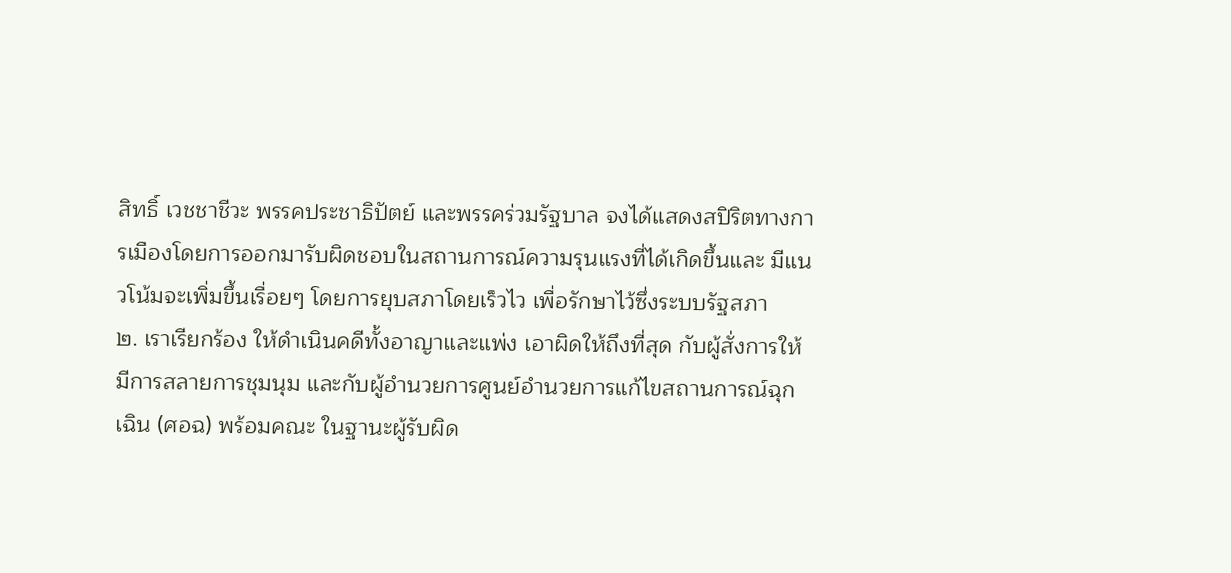สิทธิ์ เวชชาชีวะ พรรคประชาธิปัตย์ และพรรคร่วมรัฐบาล จงได้แสดงสปิริตทางการเมืองโดยการออกมารับผิดชอบในสถานการณ์ความรุนแรงที่ได้เกิดขึ้นและ มีแนวโน้มจะเพิ่มขึ้นเรื่อยๆ โดยการยุบสภาโดยเร็วไว เพื่อรักษาไว้ซึ่งระบบรัฐสภา
๒. เราเรียกร้อง ให้ดำเนินคดีทั้งอาญาและแพ่ง เอาผิดให้ถึงที่สุด กับผู้สั่งการให้มีการสลายการชุมนุม และกับผู้อำนวยการศูนย์อำนวยการแก้ไขสถานการณ์ฉุกเฉิน (ศอฉ) พร้อมคณะ ในฐานะผู้รับผิด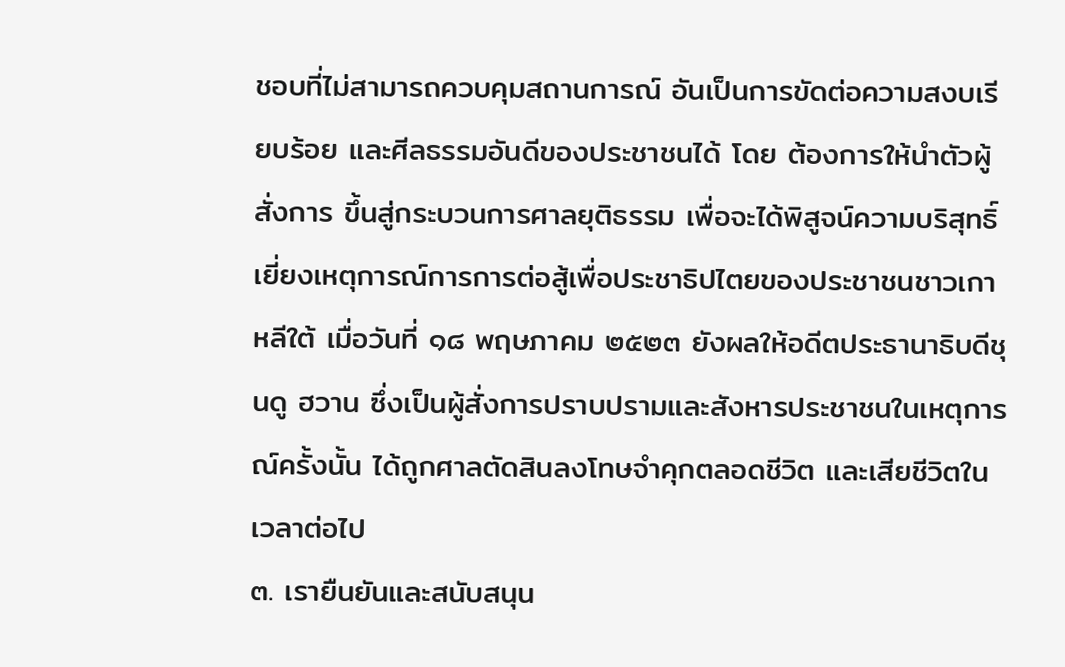ชอบที่ไม่สามารถควบคุมสถานการณ์ อันเป็นการขัดต่อความสงบเรียบร้อย และศีลธรรมอันดีของประชาชนได้ โดย ต้องการให้นำตัวผู้สั่งการ ขึ้นสู่กระบวนการศาลยุติธรรม เพื่อจะได้พิสูจน์ความบริสุทธิ์ เยี่ยงเหตุการณ์การการต่อสู้เพื่อประชาธิปไตยของประชาชนชาวเกาหลีใต้ เมื่อวันที่ ๑๘ พฤษภาคม ๒๕๒๓ ยังผลให้อดีตประธานาธิบดีชุนดู ฮวาน ซึ่งเป็นผู้สั่งการปราบปรามและสังหารประชาชนในเหตุการณ์ครั้งนั้น ได้ถูกศาลตัดสินลงโทษจำคุกตลอดชีวิต และเสียชีวิตในเวลาต่อไป
๓. เรายืนยันและสนับสนุน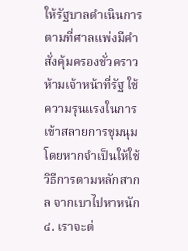ให้รัฐบาลดำเนินการตามที่ศาลแพ่งมีคำสั่งคุ้มครองชั่วคราว ห้ามเจ้าหน้าที่รัฐ ใช้ความรุนแรงในการเข้าสลายการชุมนุม โดยหากจำเป็นให้ใช้วิธีการตามหลักสากล จากเบาไปหาหนัก
๔. เราจะต่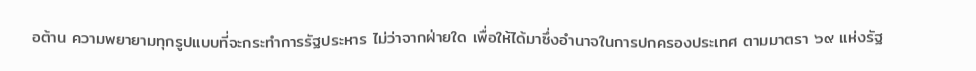อต้าน ความพยายามทุกรูปแบบที่จะกระทำการรัฐประหาร ไม่ว่าจากฝ่ายใด เพื่อให้ได้มาซึ่งอำนาจในการปกครองประเทศ ตามมาตรา ๖๙ แห่งรัฐ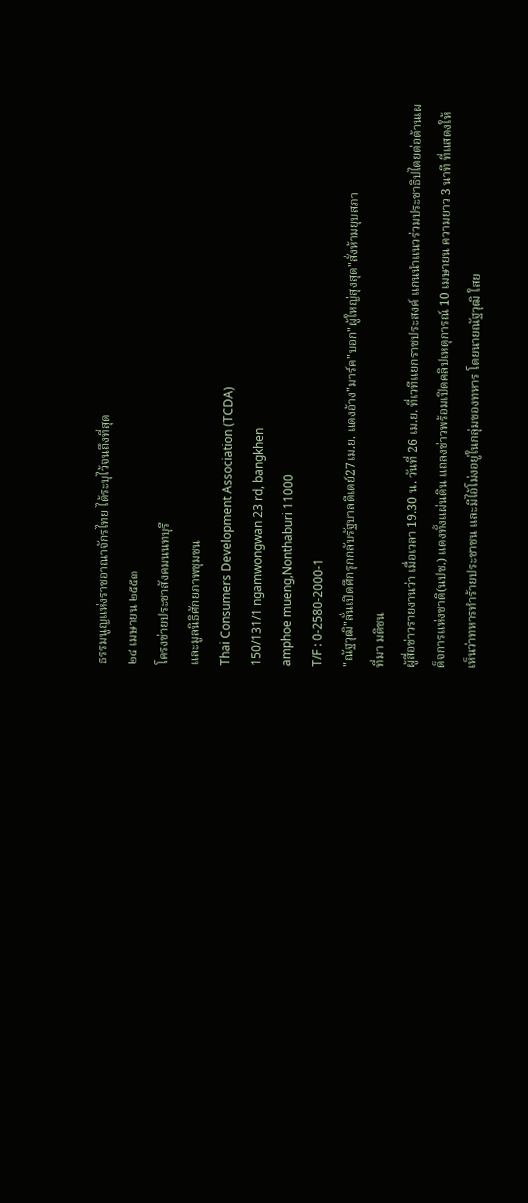ธรรมนูญแห่งราชอาณาจักรไทย ได้ระบุไว้จนถึงที่สุด
๒๔ เมษายน ๒๕๕๓
โครงข่ายประชาสังคมนนทบุรี
และมูลนิธิศักยภาพชุมชน
Thai Consumers Development Association (TCDA)
150/131/1 ngamwongwan 23 rd, bangkhen
amphoe mueng,Nonthaburi 11000
T/F : 0-2580-2000-1
"ณัฐวุฒิ"ลั่นเปิดศึกรุกกลับรัฐบาลดีเดย์27เม.ย. แดงอ้าง"มาร์ค"บอก"ผู้ใหญ่สุงสุด"สั่งห้ามยุบสภา
ที่มา มติชน
ผู้สื่อข่าวรายงานว่า เมื่อเวลา 19.30 น. วันที่ 26 เม.ย. ที่เวทีแยกราชประสงค์ แกนนำแนวร่วมประชาธิปไตยต่อต้านเผด็จการแห่งชาติ(นปช.) แดงทั้งแผ่นดิน แถลงข่าวพร้อมเปิดคลิปเหตุการณ์ 10 เมษายน ความยาว 3 นาที ที่แสดงให้เห็นว่าทหารทำร้ายประชาชน และมีไอ้โม่งอยู่ในกลุ่มของทหาร โดยนายณัฐวุฒิ ใสย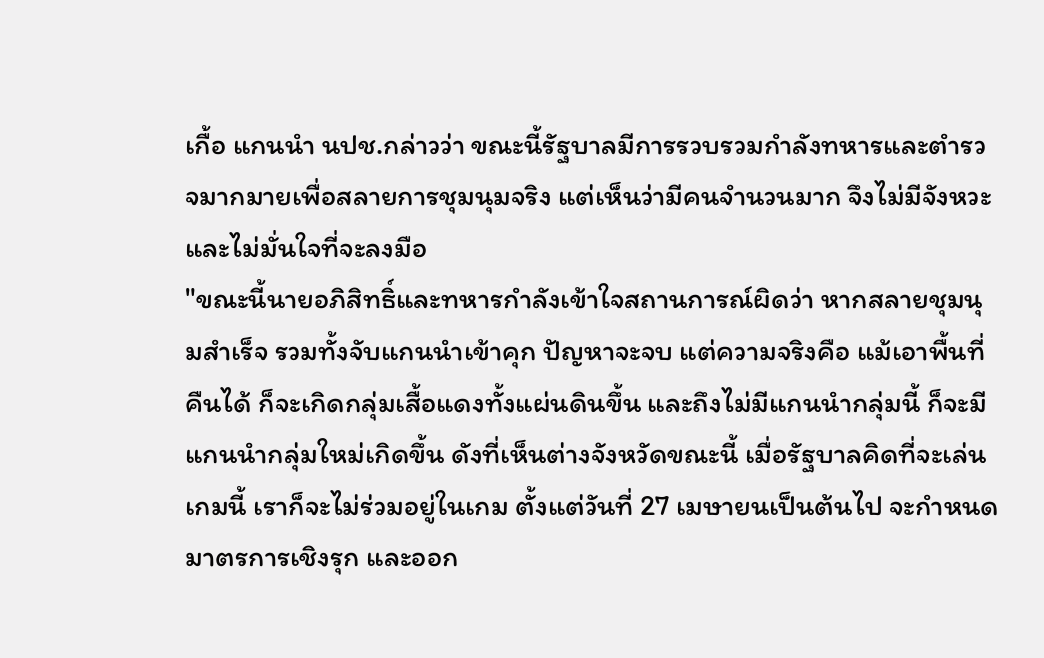เกื้อ แกนนำ นปช.กล่าวว่า ขณะนี้รัฐบาลมีการรวบรวมกำลังทหารและตำรวจมากมายเพื่อสลายการชุมนุมจริง แต่เห็นว่ามีคนจำนวนมาก จึงไม่มีจังหวะและไม่มั่นใจที่จะลงมือ
"ขณะนี้นายอภิสิทธิ์และทหารกำลังเข้าใจสถานการณ์ผิดว่า หากสลายชุมนุมสำเร็จ รวมทั้งจับแกนนำเข้าคุก ปัญหาจะจบ แต่ความจริงคือ แม้เอาพื้นที่คืนได้ ก็จะเกิดกลุ่มเสื้อแดงทั้งแผ่นดินขึ้น และถึงไม่มีแกนนำกลุ่มนี้ ก็จะมีแกนนำกลุ่มใหม่เกิดขึ้น ดังที่เห็นต่างจังหวัดขณะนี้ เมื่อรัฐบาลคิดที่จะเล่นเกมนี้ เราก็จะไม่ร่วมอยู่ในเกม ตั้งแต่วันที่ 27 เมษายนเป็นต้นไป จะกำหนดมาตรการเชิงรุก และออก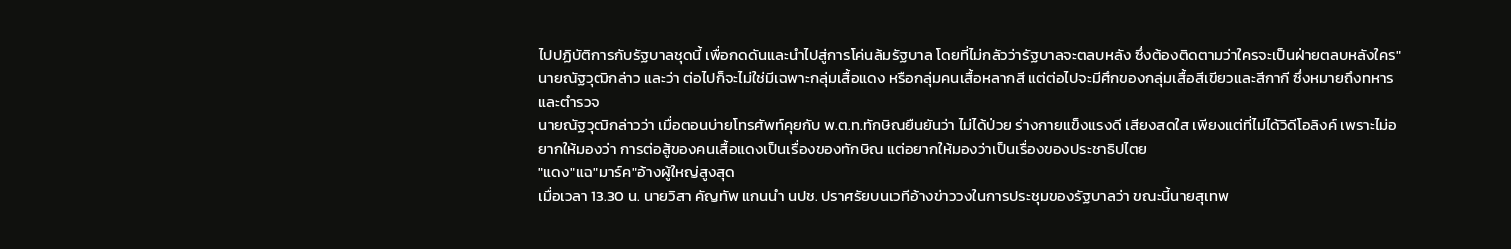ไปปฏิบัติการกับรัฐบาลชุดนี้ เพื่อกดดันและนำไปสู่การโค่นล้มรัฐบาล โดยที่ไม่กลัวว่ารัฐบาลจะตลบหลัง ซึ่งต้องติดตามว่าใครจะเป็นฝ่ายตลบหลังใคร" นายณัฐวุฒิกล่าว และว่า ต่อไปก็จะไม่ใช่มีเฉพาะกลุ่มเสื้อแดง หรือกลุ่มคนเสื้อหลากสี แต่ต่อไปจะมีศึกของกลุ่มเสื้อสีเขียวและสีกากี ซึ่งหมายถึงทหารและตำรวจ
นายณัฐวุฒิกล่าวว่า เมื่อตอนบ่ายโทรศัพท์คุยกับ พ.ต.ท.ทักษิณยืนยันว่า ไม่ได้ป่วย ร่างกายแข็งแรงดี เสียงสดใส เพียงแต่ที่ไม่ได้วิดีโอลิงค์ เพราะไม่อยากให้มองว่า การต่อสู้ของคนเสื้อแดงเป็นเรื่องของทักษิณ แต่อยากให้มองว่าเป็นเรื่องของประชาธิปไตย
"แดง"แฉ"มาร์ค"อ้างผู้ใหญ่สูงสุด
เมื่อเวลา 13.30 น. นายวิสา คัญทัพ แกนนำ นปช. ปราศรัยบนเวทีอ้างข่าววงในการประชุมของรัฐบาลว่า ขณะนี้นายสุเทพ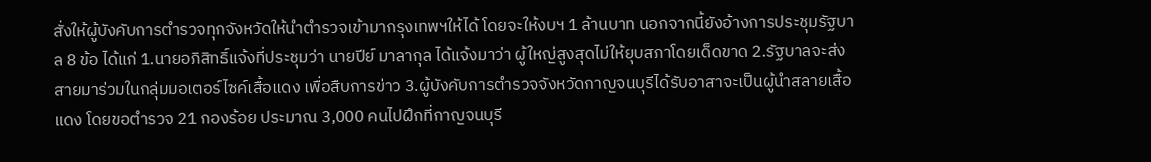สั่งให้ผู้บังคับการตำรวจทุกจังหวัดให้นำตำรวจเข้ามากรุงเทพฯให้ได้ โดยจะให้งบฯ 1 ล้านบาท นอกจากนี้ยังอ้างการประชุมรัฐบาล 8 ข้อ ได้แก่ 1.นายอภิสิทธิ์แจ้งที่ประชุมว่า นายปีย์ มาลากุล ได้แจ้งมาว่า ผู้ใหญ่สูงสุดไม่ให้ยุบสภาโดยเด็ดขาด 2.รัฐบาลจะส่งสายมาร่วมในกลุ่มมอเตอร์ไซค์เสื้อแดง เพื่อสืบการข่าว 3.ผู้บังคับการตำรวจจังหวัดกาญจนบุรีได้รับอาสาจะเป็นผู้นำสลายเสื้อแดง โดยขอตำรวจ 21 กองร้อย ประมาณ 3,000 คนไปฝึกที่กาญจนบุรี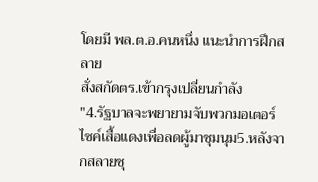โดยมี พล.ต.อ.คนหนึ่ง แนะนำการฝึกสลาย
สั่งสกัดตร.เข้ากรุงเปลี่ยนกำลัง
"4.รัฐบาลจะพยายามจับพวกมอเตอร์ไซค์เสื้อแดงเพื่อลดผู้มาชุมนุม5.หลังจากสลายชุ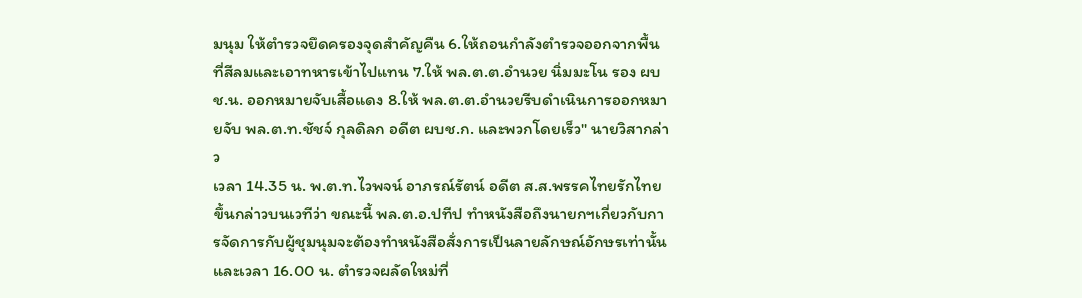มนุม ให้ตำรวจยึดครองจุดสำคัญคืน 6.ให้ถอนกำลังตำรวจออกจากพื้นที่สีลมและเอาทหารเข้าไปแทน 7.ให้ พล.ต.ต.อำนวย นิ่มมะโน รอง ผบช.น. ออกหมายจับเสื้อแดง 8.ให้ พล.ต.ต.อำนวยรีบดำเนินการออกหมายจับ พล.ต.ท.ชัชจ์ กุลดิลก อดีต ผบช.ก. และพวกโดยเร็ว" นายวิสากล่าว
เวลา 14.35 น. พ.ต.ท.ไวพจน์ อาภรณ์รัตน์ อดีต ส.ส.พรรคไทยรักไทย ขึ้นกล่าวบนเวทีว่า ขณะนี้ พล.ต.อ.ปทีป ทำหนังสือถึงนายกฯเกี่ยวกับการจัดการกับผู้ชุมนุมจะต้องทำหนังสือสั่งการเป็นลายลักษณ์อักษรเท่านั้น และเวลา 16.00 น. ตำรวจผลัดใหม่ที่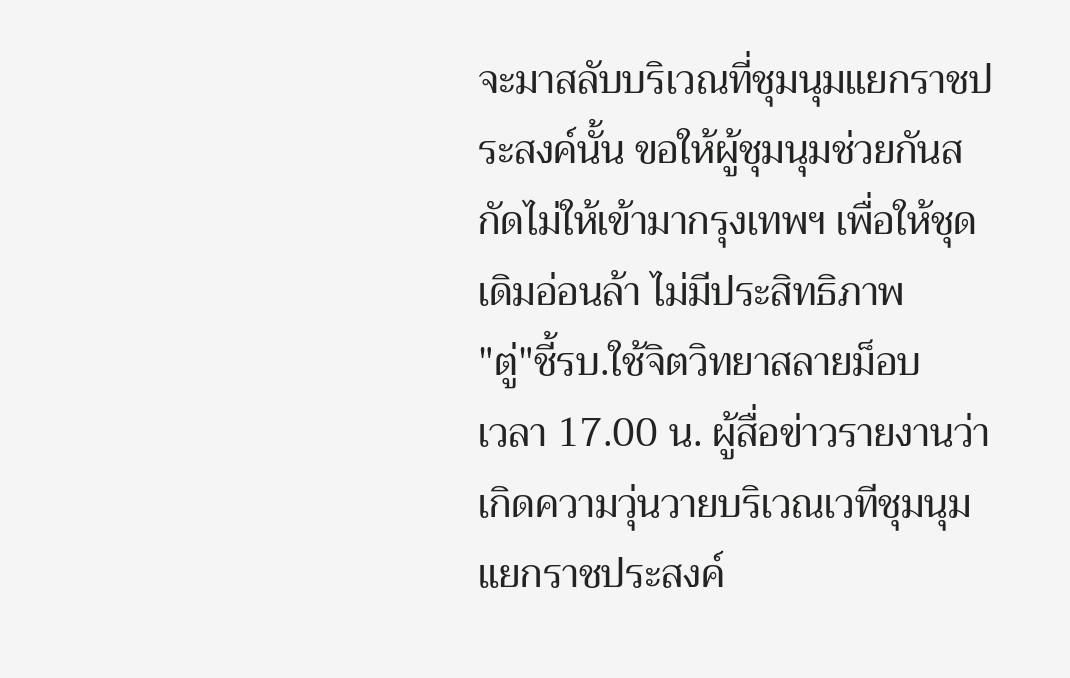จะมาสลับบริเวณที่ชุมนุมแยกราชประสงค์นั้น ขอให้ผู้ชุมนุมช่วยกันสกัดไม่ให้เข้ามากรุงเทพฯ เพื่อให้ชุดเดิมอ่อนล้า ไม่มีประสิทธิภาพ
"ตู่"ชี้รบ.ใช้จิตวิทยาสลายม็อบ
เวลา 17.00 น. ผู้สื่อข่าวรายงานว่า เกิดความวุ่นวายบริเวณเวทีชุมนุมแยกราชประสงค์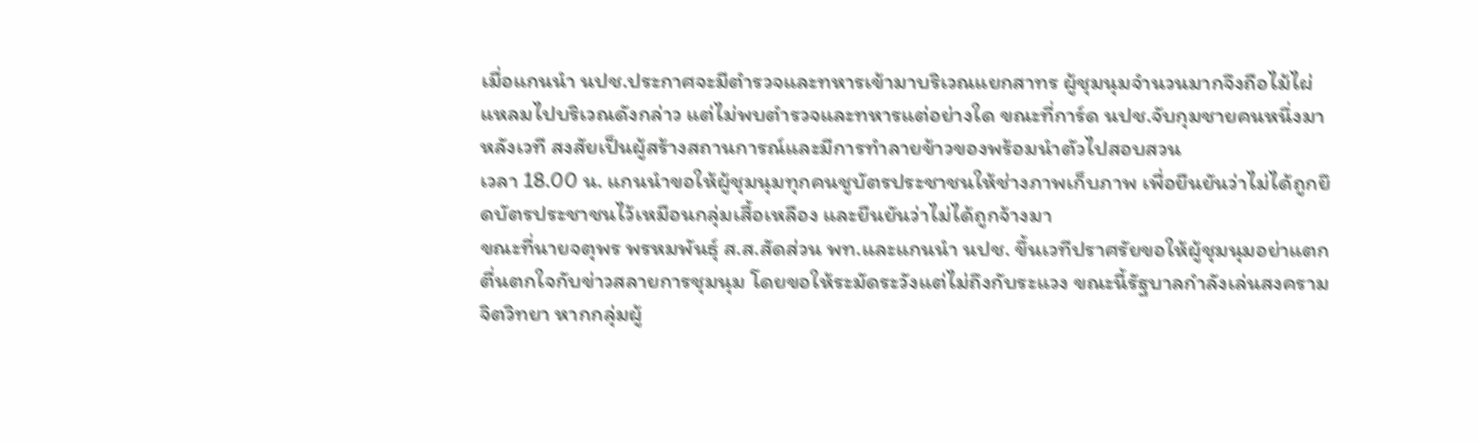เมื่อแกนนำ นปช.ประกาศจะมีตำรวจและทหารเข้ามาบริเวณแยกสาทร ผู้ชุมนุมจำนวนมากจึงถือไม้ไผ่แหลมไปบริเวณดังกล่าว แต่ไม่พบตำรวจและทหารแต่อย่างใด ขณะที่การ์ด นปช.จับกุมชายคนหนึ่งมาหลังเวที สงสัยเป็นผู้สร้างสถานการณ์และมีการทำลายข้าวของพร้อมนำตัวไปสอบสวน
เวลา 18.00 น. แกนนำขอให้ผู้ชุมนุมทุกคนชูบัตรประชาชนให้ช่างภาพเก็บภาพ เพื่อยืนยันว่าไม่ได้ถูกยึดบัตรประชาชนไว้เหมือนกลุ่มเสื้อเหลือง และยืนยันว่าไม่ได้ถูกจ้างมา
ขณะที่นายจตุพร พรหมพันธุ์ ส.ส.สัดส่วน พท.และแกนนำ นปช. ขึ้นเวทีปราศรัยขอให้ผู้ชุมนุมอย่าแตกตื่นตกใจกับข่าวสลายการชุมนุม โดยขอให้ระมัดระวังแต่ไม่ถึงกับระแวง ขณะนี้รัฐบาลกำลังเล่นสงครามจิตวิทยา หากกลุ่มผู้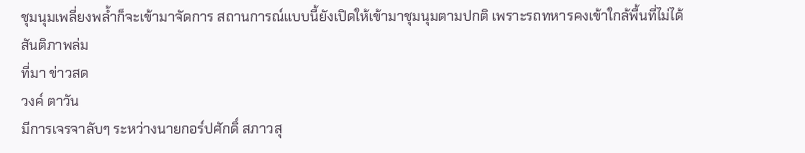ชุมนุมเพลี่ยงพล้ำก็จะเข้ามาจัดการ สถานการณ์แบบนี้ยังเปิดให้เข้ามาชุมนุมตามปกติ เพราะรถทหารคงเข้าใกล้พื้นที่ไม่ได้
สันติภาพล่ม
ที่มา ข่าวสด
วงค์ ตาวัน
มีการเจรจาลับๆ ระหว่างนายกอร์ปศักดิ์ สภาวสุ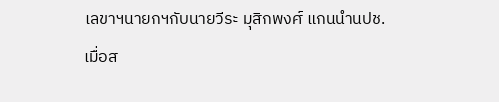เลขาฯนายกฯกับนายวีระ มุสิกพงศ์ แกนนำนปช. เมื่อส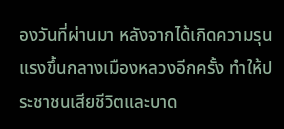องวันที่ผ่านมา หลังจากได้เกิดความรุน แรงขึ้นกลางเมืองหลวงอีกครั้ง ทำให้ประชาชนเสียชีวิตและบาด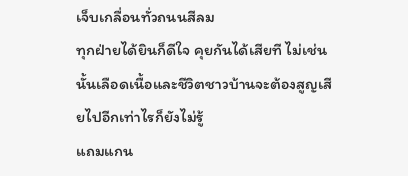เจ็บเกลื่อนทั่วถนนสีลม
ทุกฝ่ายได้ยินก็ดีใจ คุยกันได้เสียที ไม่เช่นนั้นเลือดเนื้อและชีวิตชาวบ้านจะต้องสูญเสียไปอีกเท่าไรก็ยังไม่รู้
แถมแกน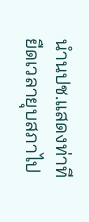นำนปช.แสดงท่าทียืดเวลายุบสภาไป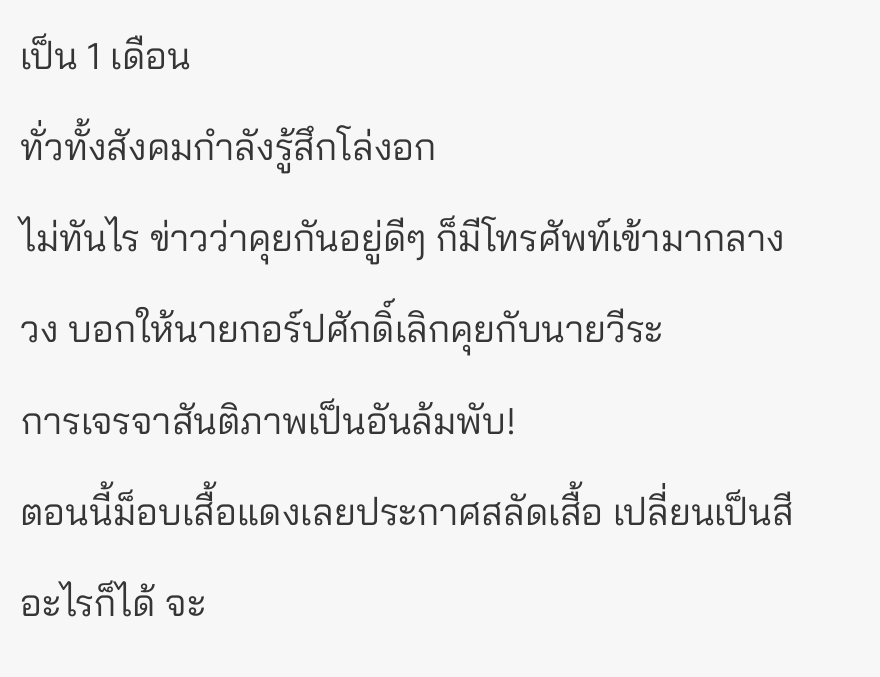เป็น 1 เดือน
ทั่วทั้งสังคมกำลังรู้สึกโล่งอก
ไม่ทันไร ข่าวว่าคุยกันอยู่ดีๆ ก็มีโทรศัพท์เข้ามากลางวง บอกให้นายกอร์ปศักดิ์เลิกคุยกับนายวีระ
การเจรจาสันติภาพเป็นอันล้มพับ!
ตอนนี้ม็อบเสื้อแดงเลยประกาศสลัดเสื้อ เปลี่ยนเป็นสีอะไรก็ได้ จะ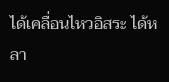ได้เคลื่อนไหวอิสระ ได้หลา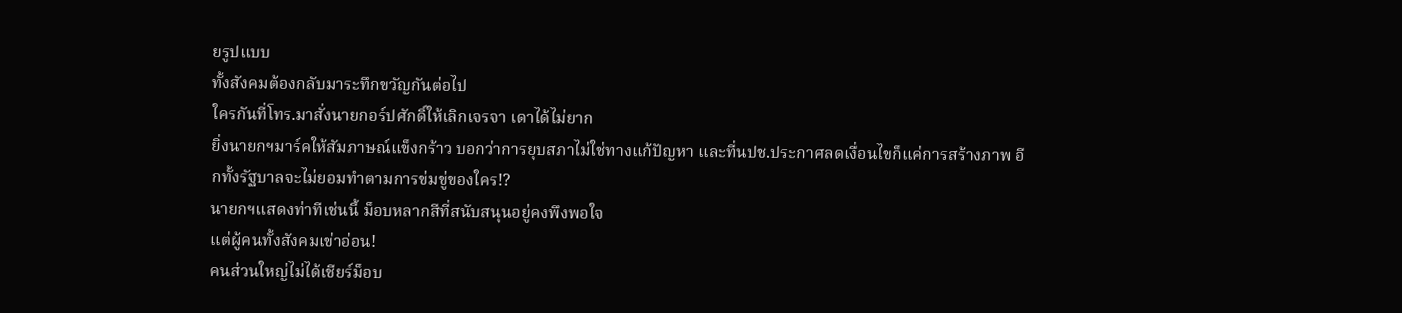ยรูปแบบ
ทั้งสังคมต้องกลับมาระทึกขวัญกันต่อไป
ใครกันที่โทร.มาสั่งนายกอร์ปศักดิ์ให้เลิกเจรจา เดาได้ไม่ยาก
ยิ่งนายกฯมาร์คให้สัมภาษณ์แข็งกร้าว บอกว่าการยุบสภาไม่ใช่ทางแก้ปัญหา และที่นปช.ประกาศลดเงื่อนไขก็แค่การสร้างภาพ อีกทั้งรัฐบาลจะไม่ยอมทำตามการข่มขู่ของใคร!?
นายกฯแสดงท่าทีเช่นนี้ ม็อบหลากสีที่สนับสนุนอยู่คงพึงพอใจ
แต่ผู้คนทั้งสังคมเข่าอ่อน!
คนส่วนใหญ่ไม่ได้เชียร์ม็อบ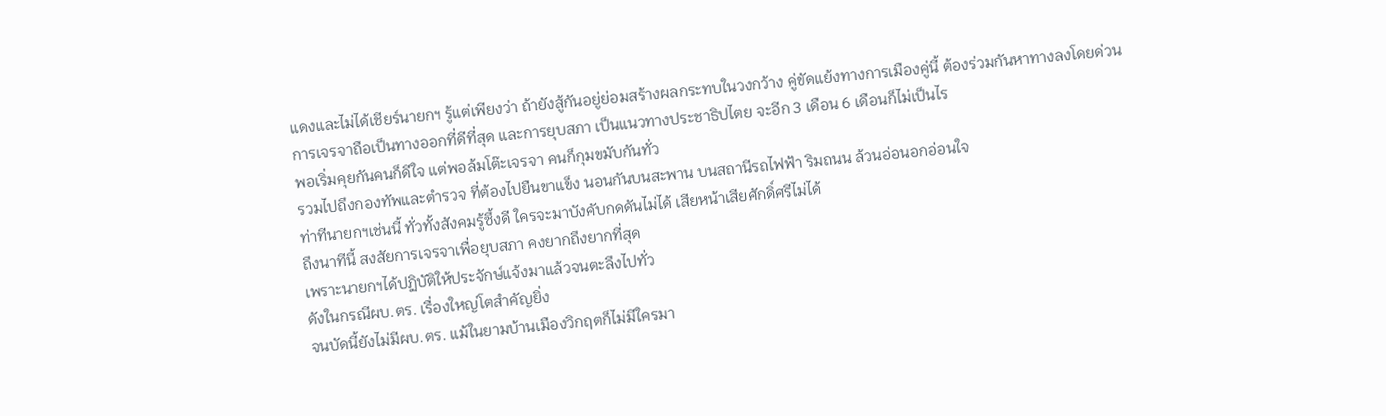แดงและไม่ได้เชียร์นายกฯ รู้แต่เพียงว่า ถ้ายังสู้กันอยู่ย่อมสร้างผลกระทบในวงกว้าง คู่ขัดแย้งทางการเมืองคู่นี้ ต้องร่วมกันหาทางลงโดยด่วน
การเจรจาถือเป็นทางออกที่ดีที่สุด และการยุบสภา เป็นแนวทางประชาธิปไตย จะอีก 3 เดือน 6 เดือนก็ไม่เป็นไร
พอเริ่มคุยกันคนก็ดีใจ แต่พอล้มโต๊ะเจรจา คนก็กุมขมับกันทั่ว
รวมไปถึงกองทัพและตำรวจ ที่ต้องไปยืนขาแข็ง นอนกันบนสะพาน บนสถานีรถไฟฟ้า ริมถนน ล้วนอ่อนอกอ่อนใจ
ท่าทีนายกฯเช่นนี้ ทั่วทั้งสังคมรู้ซึ้งดี ใครจะมาบังคับกดดันไม่ได้ เสียหน้าเสียศักดิ์ศรีไม่ได้
ถึงนาทีนี้ สงสัยการเจรจาเพื่อยุบสภา คงยากถึงยากที่สุด
เพราะนายกฯได้ปฏิบัติให้ประจักษ์แจ้งมาแล้วจนตะลึงไปทั่ว
ดังในกรณีผบ.ตร. เรื่องใหญ่โตสำคัญยิ่ง
จนบัดนี้ยังไม่มีผบ.ตร. แม้ในยามบ้านเมืองวิกฤตก็ไม่มีใครมา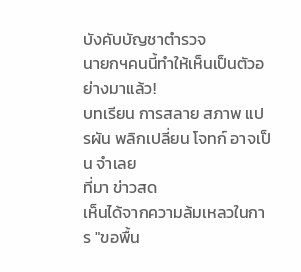บังคับบัญชาตำรวจ
นายกฯคนนี้ทำให้เห็นเป็นตัวอย่างมาแล้ว!
บทเรียน การสลาย สภาพ แปรผัน พลิกเปลี่ยน โจทก์ อาจเป็น จำเลย
ที่มา ข่าวสด
เห็นได้จากความล้มเหลวในการ "ขอพื้น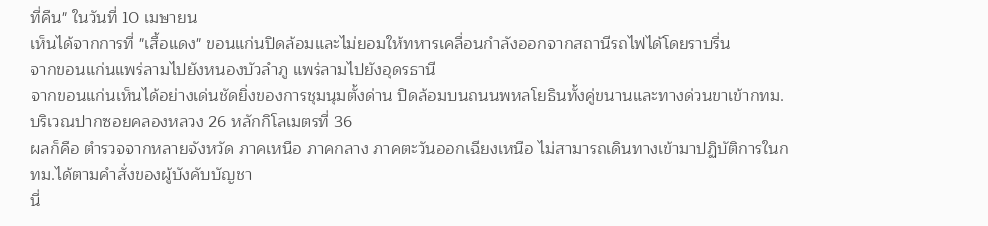ที่คืน" ในวันที่ 10 เมษายน
เห็นได้จากการที่ "เสื้อแดง" ขอนแก่นปิดล้อมและไม่ยอมให้ทหารเคลื่อนกำลังออกจากสถานีรถไฟได้โดยราบรื่น
จากขอนแก่นแพร่ลามไปยังหนองบัวลำภู แพร่ลามไปยังอุดรธานี
จากขอนแก่นเห็นได้อย่างเด่นชัดยิ่งของการชุมนุมตั้งด่าน ปิดล้อมบนถนนพหลโยธินทั้งคู่ขนานและทางด่วนขาเข้ากทม. บริเวณปากซอยคลองหลวง 26 หลักกิโลเมตรที่ 36
ผลก็คือ ตำรวจจากหลายจังหวัด ภาคเหนือ ภาคกลาง ภาคตะวันออกเฉียงเหนือ ไม่สามารถเดินทางเข้ามาปฏิบัติการในกทม.ได้ตามคำสั่งของผู้บังคับบัญชา
นี่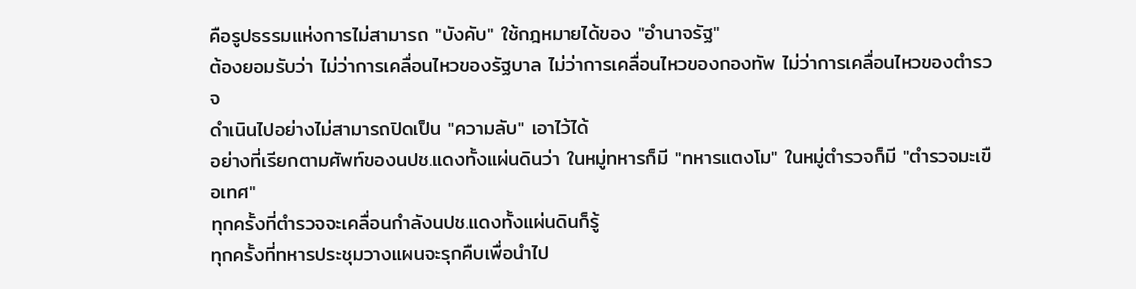คือรูปธรรมแห่งการไม่สามารถ "บังคับ" ใช้กฎหมายได้ของ "อำนาจรัฐ"
ต้องยอมรับว่า ไม่ว่าการเคลื่อนไหวของรัฐบาล ไม่ว่าการเคลื่อนไหวของกองทัพ ไม่ว่าการเคลื่อนไหวของตำรวจ
ดำเนินไปอย่างไม่สามารถปิดเป็น "ความลับ" เอาไว้ได้
อย่างที่เรียกตามศัพท์ของนปช.แดงทั้งแผ่นดินว่า ในหมู่ทหารก็มี "ทหารแตงโม" ในหมู่ตำรวจก็มี "ตำรวจมะเขือเทศ"
ทุกครั้งที่ตำรวจจะเคลื่อนกำลังนปช.แดงทั้งแผ่นดินก็รู้
ทุกครั้งที่ทหารประชุมวางแผนจะรุกคืบเพื่อนำไป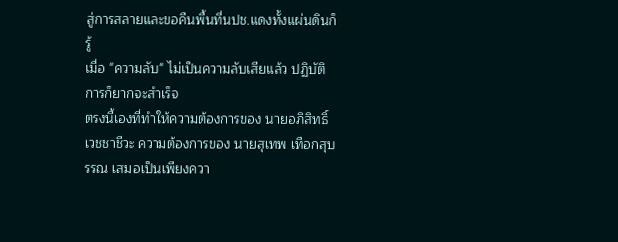สู่การสลายและขอคืนพื้นที่นปช.แดงทั้งแผ่นดินก็รู้
เมื่อ "ความลับ" ไม่เป็นความลับเสียแล้ว ปฏิบัติการก็ยากจะสำเร็จ
ตรงนี้เองที่ทำให้ความต้องการของ นายอภิสิทธิ์ เวชชาชีวะ ความต้องการของ นายสุเทพ เทือกสุบรรณ เสมอเป็นเพียงควา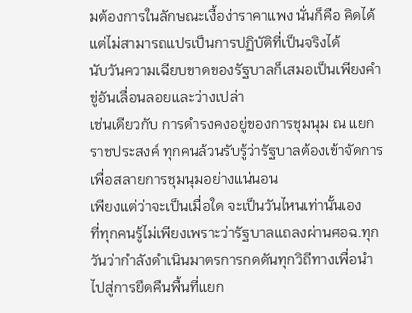มต้องการในลักษณะเงื้อง่าราคาแพง นั่นก็คือ คิดได้แต่ไม่สามารถแปรเป็นการปฏิบัติที่เป็นจริงได้
นับวันความเฉียบขาดของรัฐบาลก็เสมอเป็นเพียงคำขู่อันเลื่อนลอยและว่างเปล่า
เช่นเดียวกับ การดำรงคงอยู่ของการชุมนุม ณ แยกราชประสงค์ ทุกคนล้วนรับรู้ว่ารัฐบาลต้องเข้าจัดการเพื่อสลายการชุมนุมอย่างแน่นอน
เพียงแต่ว่าจะเป็นเมื่อใด จะเป็นวันไหนเท่านั้นเอง
ที่ทุกคนรู้ไม่เพียงเพราะว่ารัฐบาลแถลงผ่านศอฉ.ทุกวันว่ากำลังดำเนินมาตรการกดดันทุกวิถีทางเพื่อนำไปสู่การยึดคืนพื้นที่แยก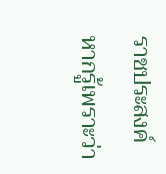ราชประสงค์
หากรู้เพราะว่า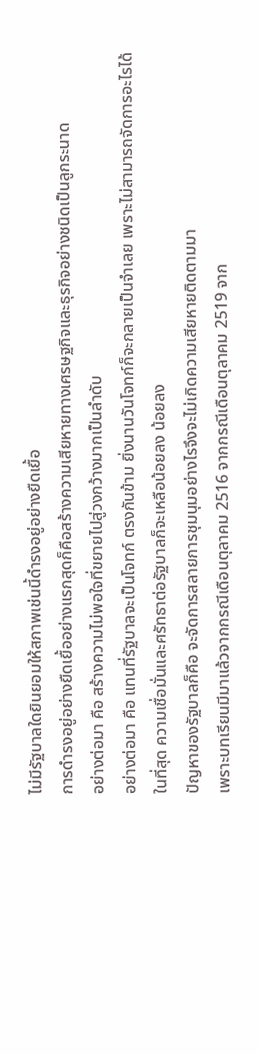ไม่มีรัฐบาลใดยินยอมให้สภาพเช่นนี้ดำรงอยู่อย่างยืดเยื้อ
การดำรงอยู่อย่างยืดเยื้ออย่างแรกสุดก็คือสร้างความเสียหายทางเศรษฐกิจและธุรกิจอย่างชนิดเป็นลูกระนาด
อย่างต่อมา คือ สร้างความไม่พอใจที่ขยายไปสู่วงกว้างมากเป็นลำดับ
อย่างต่อมา คือ แทนที่รัฐบาลจะเป็นโจทก์ ตรงกันข้าม ยิ่งนานวันโจทก์ก็จะกลายเป็นจำเลย เพราะไม่สามารถจัดการอะไรได้
ในที่สุด ความเชื่อมั่นและศรัทธาต่อรัฐบาลก็จะเหลือน้อยลง น้อยลง
ปัญหาของรัฐบาลก็คือ จะจัดการสลายการชุมนุมอย่างไรจึงจะไม่เกิดความเสียหายติดตามมา
เพราะบทเรียนมีมาแล้วจากกรณีเดือนตุลาคม 2516 จากกรณีเดือนตุลาคม 2519 จาก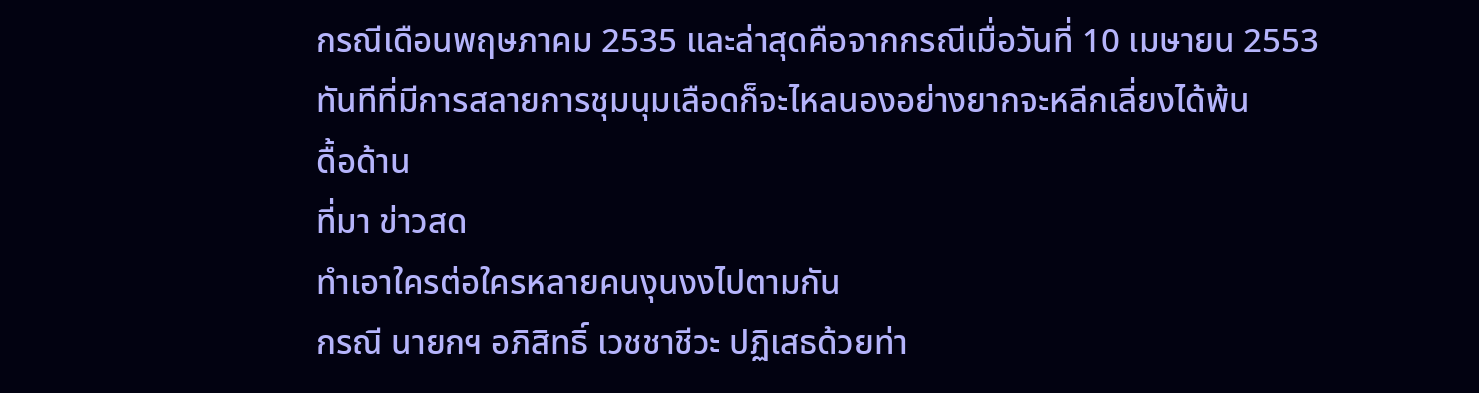กรณีเดือนพฤษภาคม 2535 และล่าสุดคือจากกรณีเมื่อวันที่ 10 เมษายน 2553
ทันทีที่มีการสลายการชุมนุมเลือดก็จะไหลนองอย่างยากจะหลีกเลี่ยงได้พ้น
ดื้อด้าน
ที่มา ข่าวสด
ทําเอาใครต่อใครหลายคนงุนงงไปตามกัน
กรณี นายกฯ อภิสิทธิ์ เวชชาชีวะ ปฏิเสธด้วยท่า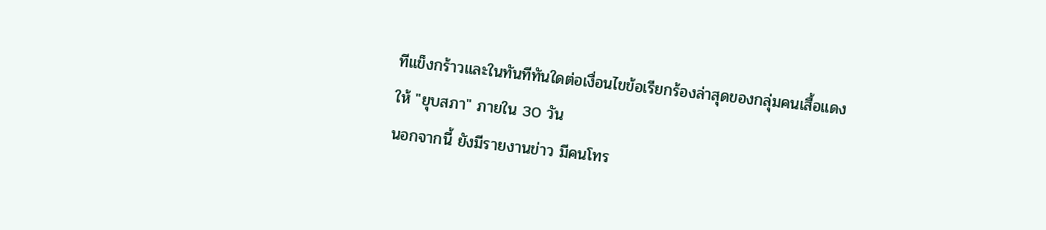ทีแข็งกร้าวและในทันทีทันใดต่อเงื่อนไขข้อเรียกร้องล่าสุดของกลุ่มคนเสื้อแดง
ให้ "ยุบสภา" ภายใน 30 วัน
นอกจากนี้ ยังมีรายงานข่าว มีคนโทร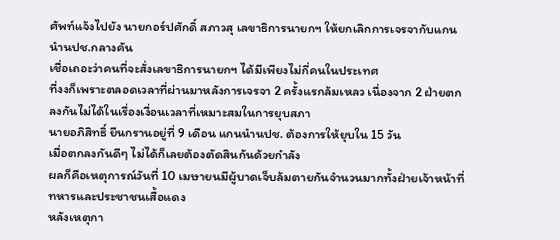ศัพท์แจ้งไปยัง นายกอร์ปศักดิ์ สภาวสุ เลขาธิการนายกฯ ให้ยกเลิกการเจรจากับแกนนำนปช.กลางคัน
เชื่อเถอะว่าคนที่จะสั่งเลขาธิการนายกฯ ได้มีเพียงไม่กี่คนในประเทศ
ที่งงก็เพราะตลอดเวลาที่ผ่านมาหลังการเจรจา 2 ครั้งแรกล้มเหลว เนื่องจาก 2 ฝ่ายตกลงกันไม่ได้ในเรื่องเงื่อนเวลาที่เหมาะสมในการยุบสภา
นายอภิสิทธิ์ ยืนกรานอยู่ที่ 9 เดือน แกนนำนปช. ต้องการให้ยุบใน 15 วัน
เมื่อตกลงกันดีๆ ไม่ได้ก็เลยต้องตัดสินกันด้วยกำลัง
ผลก็คือเหตุการณ์วันที่ 10 เมษายนมีผู้บาดเจ็บล้มตายกันจำนวนมากทั้งฝ่ายเจ้าหน้าที่ทหารและประชาชนเสื้อแดง
หลังเหตุกา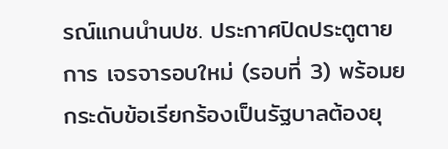รณ์แกนนำนปช. ประกาศปิดประตูตายการ เจรจารอบใหม่ (รอบที่ 3) พร้อมยกระดับข้อเรียกร้องเป็นรัฐบาลต้องยุ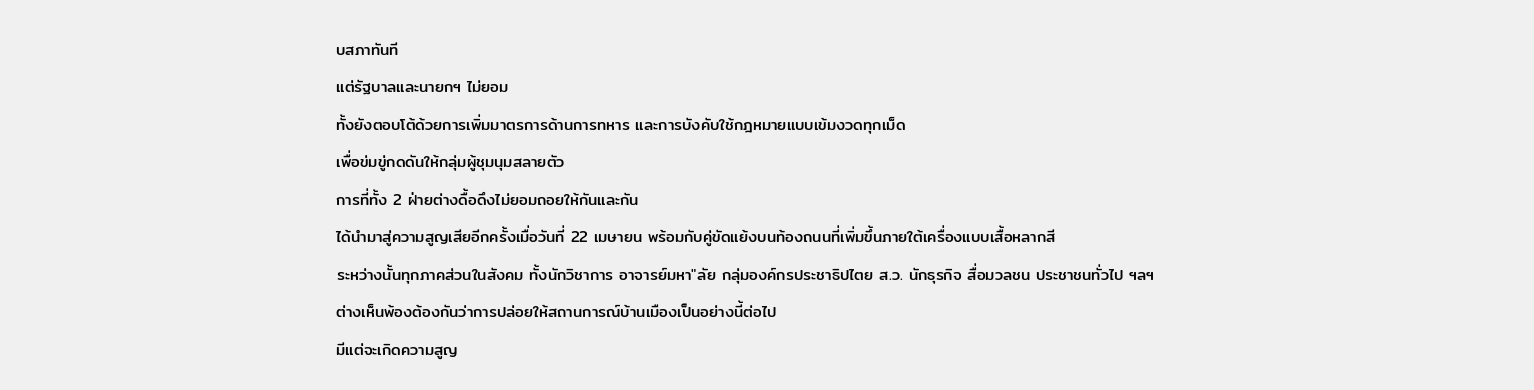บสภาทันที
แต่รัฐบาลและนายกฯ ไม่ยอม
ทั้งยังตอบโต้ด้วยการเพิ่มมาตรการด้านการทหาร และการบังคับใช้กฎหมายแบบเข้มงวดทุกเม็ด
เพื่อข่มขู่กดดันให้กลุ่มผู้ชุมนุมสลายตัว
การที่ทั้ง 2 ฝ่ายต่างดื้อดึงไม่ยอมถอยให้กันและกัน
ได้นำมาสู่ความสูญเสียอีกครั้งเมื่อวันที่ 22 เมษายน พร้อมกับคู่ขัดแย้งบนท้องถนนที่เพิ่มขึ้นภายใต้เครื่องแบบเสื้อหลากสี
ระหว่างนั้นทุกภาคส่วนในสังคม ทั้งนักวิชาการ อาจารย์มหา"ลัย กลุ่มองค์กรประชาธิปไตย ส.ว. นักธุรกิจ สื่อมวลชน ประชาชนทั่วไป ฯลฯ
ต่างเห็นพ้องต้องกันว่าการปล่อยให้สถานการณ์บ้านเมืองเป็นอย่างนี้ต่อไป
มีแต่จะเกิดความสูญ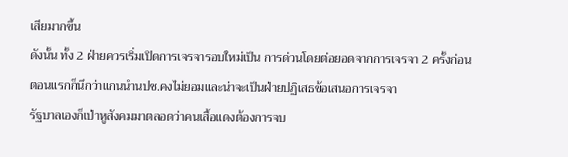เสียมากขึ้น
ดังนั้น ทั้ง 2 ฝ่ายควรเริ่มเปิดการเจรจารอบใหม่เป็น การด่วนโดยต่อยอดจากการเจรจา 2 ครั้งก่อน
ตอนแรกก็นึกว่าแกนนำนปช.คงไม่ยอมและน่าจะเป็นฝ่ายปฏิเสธข้อเสนอการเจรจา
รัฐบาลเองก็เป่าหูสังคมมาตลอดว่าคนเสื้อแดงต้องการจบ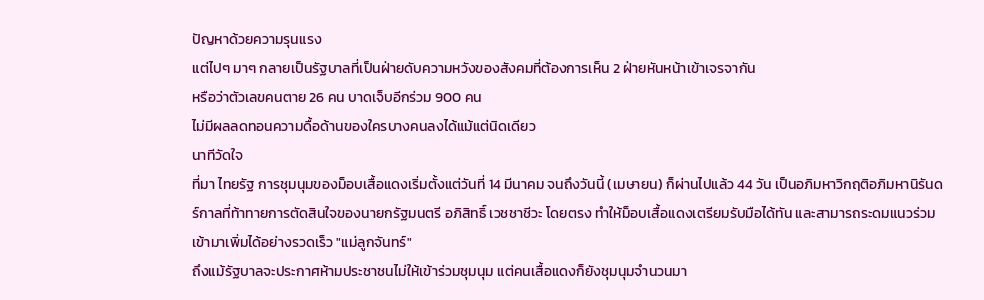ปัญหาด้วยความรุนแรง
แต่ไปๆ มาๆ กลายเป็นรัฐบาลที่เป็นฝ่ายดับความหวังของสังคมที่ต้องการเห็น 2 ฝ่ายหันหน้าเข้าเจรจากัน
หรือว่าตัวเลขคนตาย 26 คน บาดเจ็บอีกร่วม 900 คน
ไม่มีผลลดทอนความดื้อด้านของใครบางคนลงได้แม้แต่นิดเดียว
นาทีวัดใจ
ที่มา ไทยรัฐ การชุมนุมของม็อบเสื้อแดงเริ่มตั้งแต่วันที่ 14 มีนาคม จนถึงวันนี้ (เมษายน) ก็ผ่านไปแล้ว 44 วัน เป็นอภิมหาวิกฤติอภิมหานิรันดร์กาลที่ท้าทายการตัดสินใจของนายกรัฐมนตรี อภิสิทธิ์ เวชชาชีวะ โดยตรง ทำให้ม็อบเสื้อแดงเตรียมรับมือได้ทัน และสามารถระดมแนวร่วมเข้ามาเพิ่มได้อย่างรวดเร็ว "แม่ลูกจันทร์"
ถึงแม้รัฐบาลจะประกาศห้ามประชาชนไม่ให้เข้าร่วมชุมนุม แต่คนเสื้อแดงก็ยังชุมนุมจำนวนมา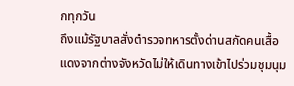กทุกวัน
ถึงแม้รัฐบาลสั่งตำรวจทหารตั้งด่านสกัดคนเสื้อแดงจากต่างจังหวัดไม่ให้เดินทางเข้าไปร่วมชุมนุม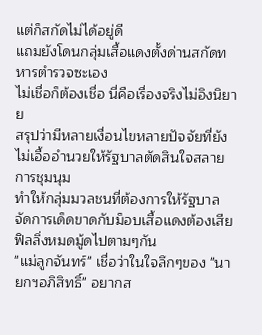แต่ก็สกัดไม่ได้อยู่ดี
แถมยังโดนกลุ่มเสื้อแดงตั้งด่านสกัดทหารตำรวจซะเอง
ไม่เชื่อก็ต้องเชื่อ นี่คือเรื่องจริงไม่อิงนิยาย
สรุปว่ามีหลายเงื่อนไขหลายปัจจัยที่ยังไม่เอื้ออำนวยให้รัฐบาลตัดสินใจสลายการชุมนุม
ทำให้กลุ่มมวลชนที่ต้องการให้รัฐบาล จัดการเด็ดขาดกับม็อบเสื้อแดงต้องเสียฟิลลิ่งหมดมู้ดไปตามๆกัน
"แม่ลูกจันทร์" เชื่อว่าในใจลึกๆของ "นายกฯอภิสิทธิ์" อยากส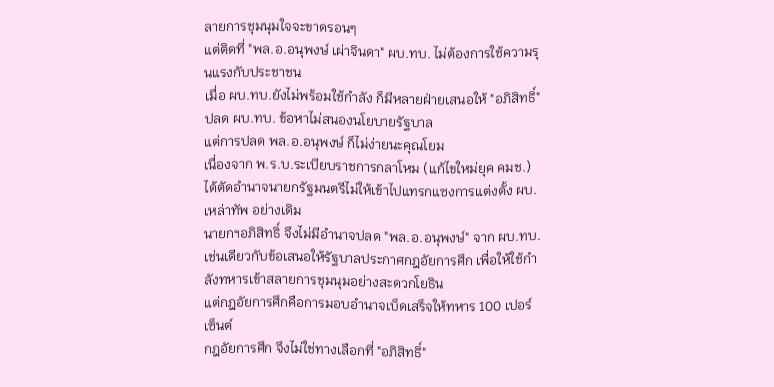ลายการชุมนุมใจจะขาดรอนๆ
แต่ติดที่ "พล.อ.อนุพงษ์ เผ่าจินดา" ผบ.ทบ. ไม่ต้องการใช้ความรุนแรงกับประชาชน
เมื่อ ผบ.ทบ.ยังไม่พร้อมใช้กำลัง ก็มีหลายฝ่ายเสนอให้ "อภิสิทธิ์" ปลด ผบ.ทบ. ข้อหาไม่สนองนโยบายรัฐบาล
แต่การปลด พล.อ.อนุพงษ์ ก็ไม่ง่ายนะคุณโยม
เนื่องจาก พ.ร.บ.ระเบียบราชการกลาโหม (แก้ไขใหม่ยุค คมช.) ได้ตัดอำนาจนายกรัฐมนตรีไม่ให้เข้าไปแทรกแซงการแต่งตั้ง ผบ.เหล่าทัพ อย่างเดิม
นายกฯอภิสิทธิ์ จึงไม่มีอำนาจปลด "พล.อ.อนุพงษ์" จาก ผบ.ทบ.
เช่นเดียวกับข้อเสนอให้รัฐบาลประกาศกฎอัยการศึก เพื่อให้ใช้กำลังทหารเข้าสลายการชุมนุมอย่างสะดวกโยธิน
แต่กฎอัยการศึกคือการมอบอำนาจเบ็ดเสร็จให้ทหาร 100 เปอร์เซ็นต์
กฎอัยการศึก จึงไม่ใช่ทางเลือกที่ "อภิสิทธิ์"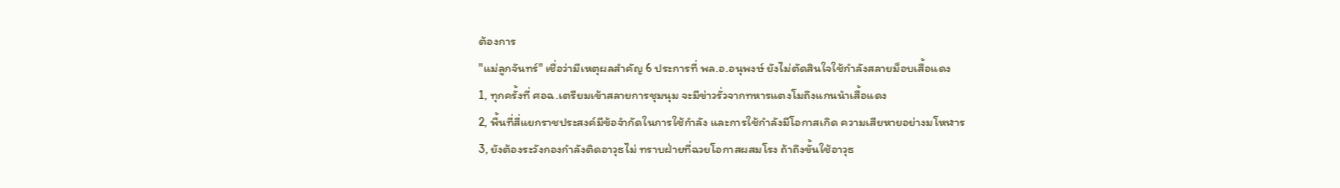ต้องการ
"แม่ลูกจันทร์" เชื่อว่ามีเหตุผลสำคัญ 6 ประการที่ พล.อ.อนุพงษ์ ยังไม่ตัดสินใจใช้กำลังสลายม็อบเสื้อแดง
1, ทุกครั้งที่ ศอฉ.เตรียมเข้าสลายการชุมนุม จะมีข่าวรั่วจากทหารแตงโมถึงแกนนำเสื้อแดง
2, พื้นที่สี่แยกราชประสงค์มีข้อจำกัดในการใช้กำลัง และการใช้กำลังมีโอกาสเกิด ความเสียหายอย่างมโหฬาร
3, ยังต้องระวังกองกำลังติดอาวุธไม่ ทราบฝ่ายที่ฉวยโอกาสผสมโรง ถ้าถึงขั้นใช้อาวุธ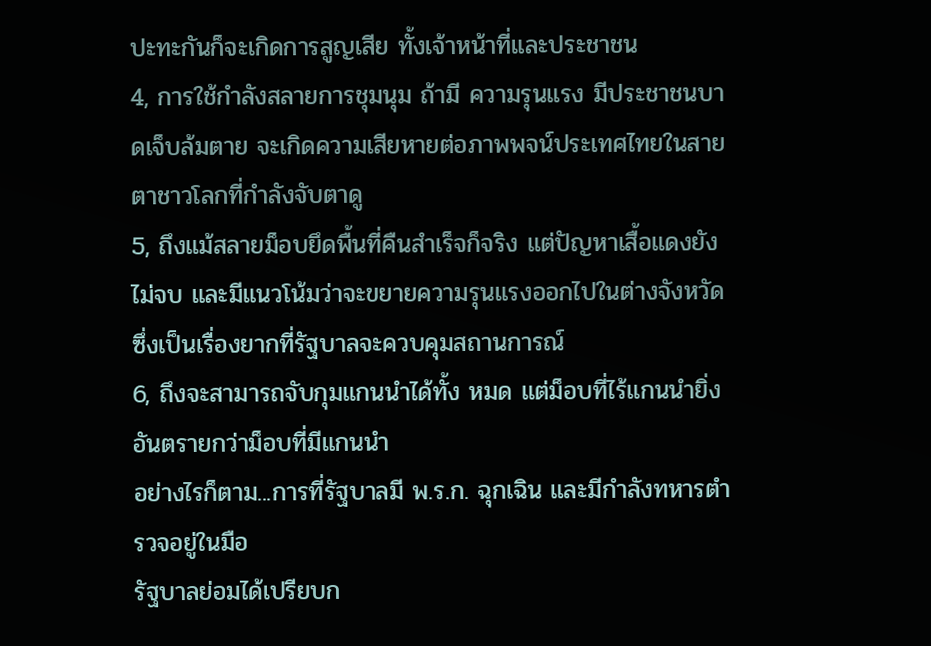ปะทะกันก็จะเกิดการสูญเสีย ทั้งเจ้าหน้าที่และประชาชน
4, การใช้กำลังสลายการชุมนุม ถ้ามี ความรุนแรง มีประชาชนบาดเจ็บล้มตาย จะเกิดความเสียหายต่อภาพพจน์ประเทศไทยในสายตาชาวโลกที่กำลังจับตาดู
5, ถึงแม้สลายม็อบยึดพื้นที่คืนสำเร็จก็จริง แต่ปัญหาเสื้อแดงยังไม่จบ และมีแนวโน้มว่าจะขยายความรุนแรงออกไปในต่างจังหวัด ซึ่งเป็นเรื่องยากที่รัฐบาลจะควบคุมสถานการณ์
6, ถึงจะสามารถจับกุมแกนนำได้ทั้ง หมด แต่ม็อบที่ไร้แกนนำยิ่งอันตรายกว่าม็อบที่มีแกนนำ
อย่างไรก็ตาม...การที่รัฐบาลมี พ.ร.ก. ฉุกเฉิน และมีกำลังทหารตำรวจอยู่ในมือ
รัฐบาลย่อมได้เปรียบก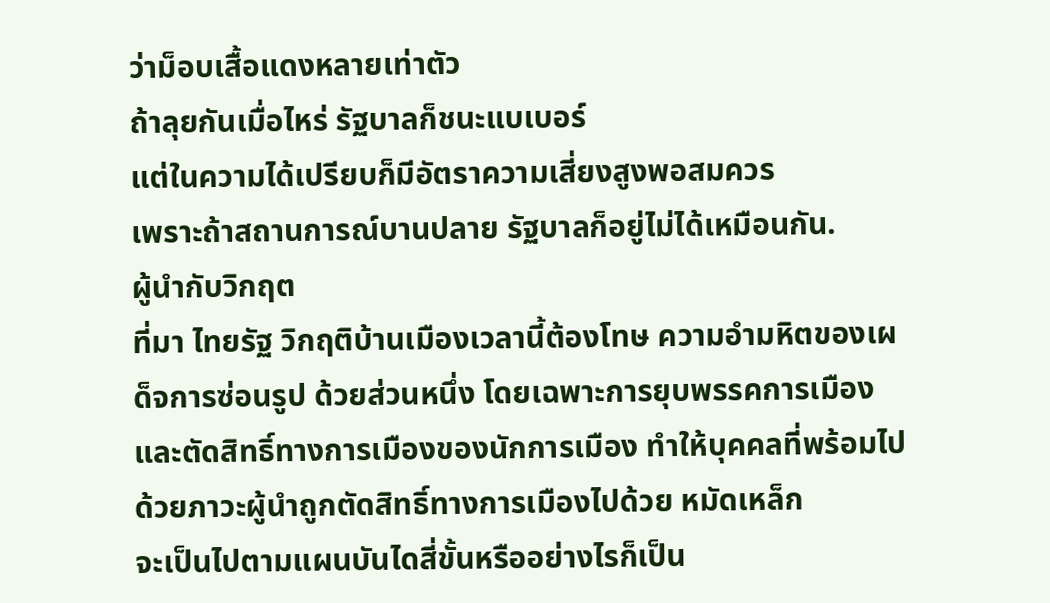ว่าม็อบเสื้อแดงหลายเท่าตัว
ถ้าลุยกันเมื่อไหร่ รัฐบาลก็ชนะแบเบอร์
แต่ในความได้เปรียบก็มีอัตราความเสี่ยงสูงพอสมควร
เพราะถ้าสถานการณ์บานปลาย รัฐบาลก็อยู่ไม่ได้เหมือนกัน.
ผู้นำกับวิกฤต
ที่มา ไทยรัฐ วิกฤติบ้านเมืองเวลานี้ต้องโทษ ความอำมหิตของเผด็จการซ่อนรูป ด้วยส่วนหนึ่ง โดยเฉพาะการยุบพรรคการเมืองและตัดสิทธิ์ทางการเมืองของนักการเมือง ทำให้บุคคลที่พร้อมไปด้วยภาวะผู้นำถูกตัดสิทธิ์ทางการเมืองไปด้วย หมัดเหล็ก
จะเป็นไปตามแผนบันไดสี่ขั้นหรืออย่างไรก็เป็น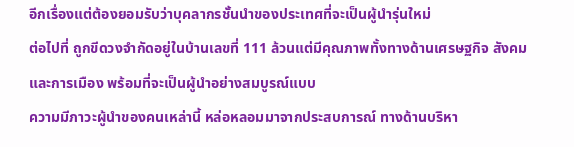อีกเรื่องแต่ต้องยอมรับว่าบุคลากรชั้นนำของประเทศที่จะเป็นผู้นำรุ่นใหม่
ต่อไปที่ ถูกขีดวงจำกัดอยู่ในบ้านเลขที่ 111 ล้วนแต่มีคุณภาพทั้งทางด้านเศรษฐกิจ สังคม และการเมือง พร้อมที่จะเป็นผู้นำอย่างสมบูรณ์แบบ
ความมีภาวะผู้นำของคนเหล่านี้ หล่อหลอมมาจากประสบการณ์ ทางด้านบริหา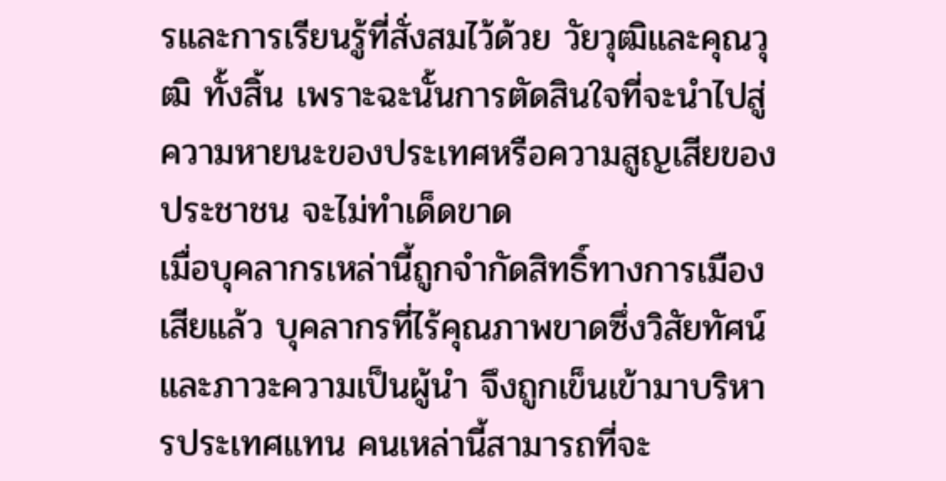รและการเรียนรู้ที่สั่งสมไว้ด้วย วัยวุฒิและคุณวุฒิ ทั้งสิ้น เพราะฉะนั้นการตัดสินใจที่จะนำไปสู่ความหายนะของประเทศหรือความสูญเสียของประชาชน จะไม่ทำเด็ดขาด
เมื่อบุคลากรเหล่านี้ถูกจำกัดสิทธิ์ทางการเมืองเสียแล้ว บุคลากรที่ไร้คุณภาพขาดซึ่งวิสัยทัศน์และภาวะความเป็นผู้นำ จึงถูกเข็นเข้ามาบริหารประเทศแทน คนเหล่านี้สามารถที่จะ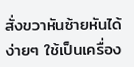สั่งขวาหันซ้ายหันได้ง่ายๆ ใช้เป็นเครื่อง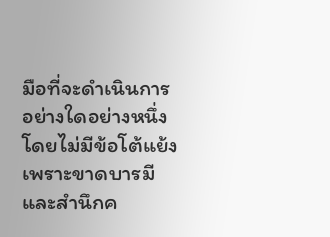มือที่จะดำเนินการอย่างใดอย่างหนึ่งโดยไม่มีข้อโต้แย้ง
เพราะขาดบารมีและสำนึกค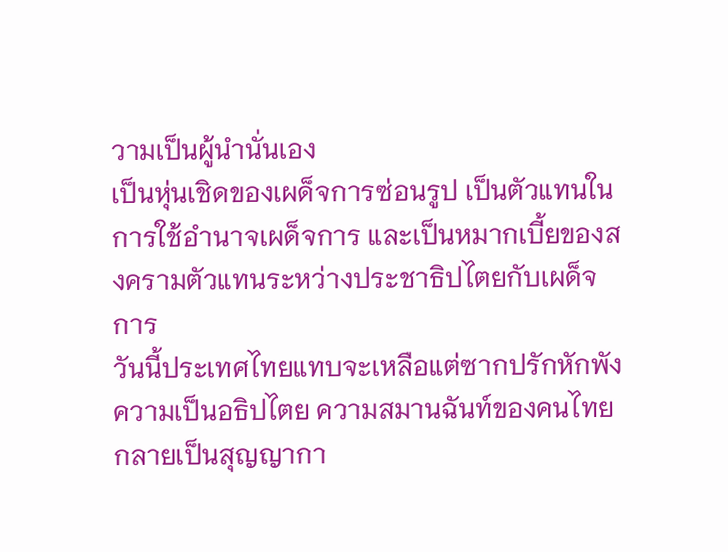วามเป็นผู้นำนั่นเอง
เป็นหุ่นเชิดของเผด็จการซ่อนรูป เป็นตัวแทนในการใช้อำนาจเผด็จการ และเป็นหมากเบี้ยของสงครามตัวแทนระหว่างประชาธิปไตยกับเผด็จการ
วันนี้ประเทศไทยแทบจะเหลือแต่ซากปรักหักพัง ความเป็นอธิปไตย ความสมานฉันท์ของคนไทยกลายเป็นสุญญากา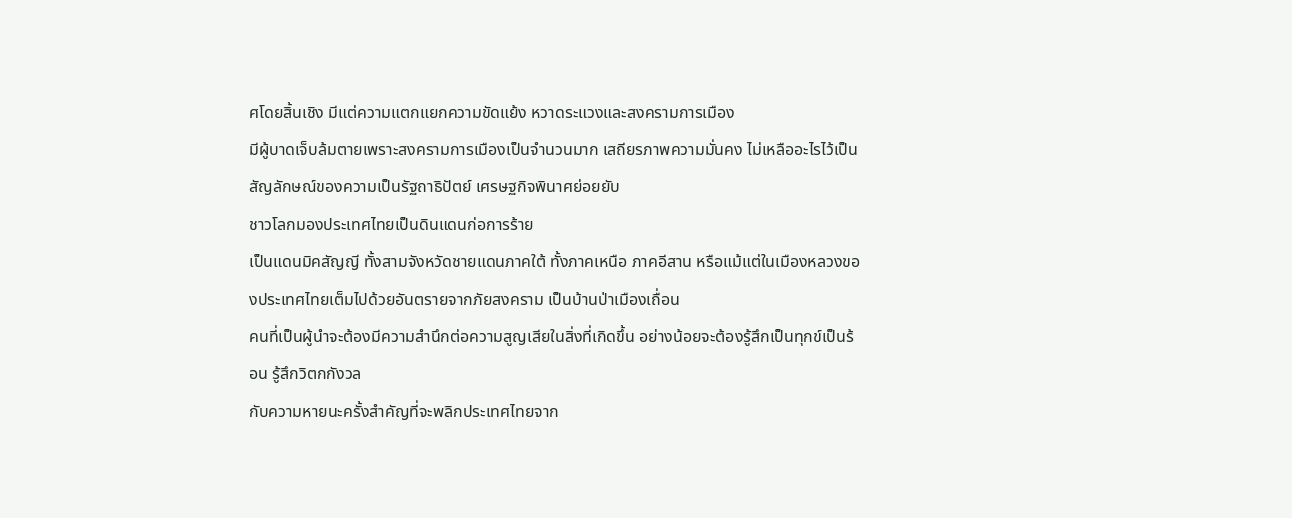ศโดยสิ้นเชิง มีแต่ความแตกแยกความขัดแย้ง หวาดระแวงและสงครามการเมือง
มีผู้บาดเจ็บล้มตายเพราะสงครามการเมืองเป็นจำนวนมาก เสถียรภาพความมั่นคง ไม่เหลืออะไรไว้เป็นสัญลักษณ์ของความเป็นรัฐถาธิปัตย์ เศรษฐกิจพินาศย่อยยับ
ชาวโลกมองประเทศไทยเป็นดินแดนก่อการร้าย
เป็นแดนมิคสัญญี ทั้งสามจังหวัดชายแดนภาคใต้ ทั้งภาคเหนือ ภาคอีสาน หรือแม้แต่ในเมืองหลวงของประเทศไทยเต็มไปด้วยอันตรายจากภัยสงคราม เป็นบ้านป่าเมืองเถื่อน
คนที่เป็นผู้นำจะต้องมีความสำนึกต่อความสูญเสียในสิ่งที่เกิดขึ้น อย่างน้อยจะต้องรู้สึกเป็นทุกข์เป็นร้อน รู้สึกวิตกกังวล
กับความหายนะครั้งสำคัญที่จะพลิกประเทศไทยจาก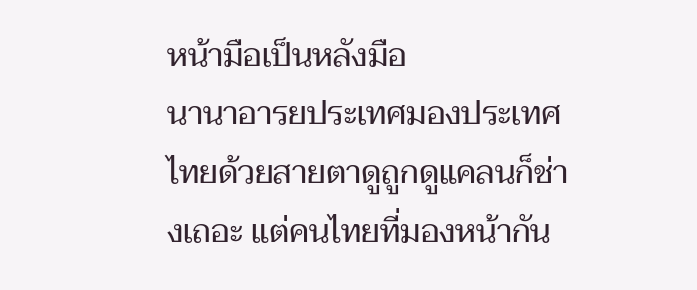หน้ามือเป็นหลังมือ
นานาอารยประเทศมองประเทศไทยด้วยสายตาดูถูกดูแคลนก็ช่างเถอะ แต่คนไทยที่มองหน้ากัน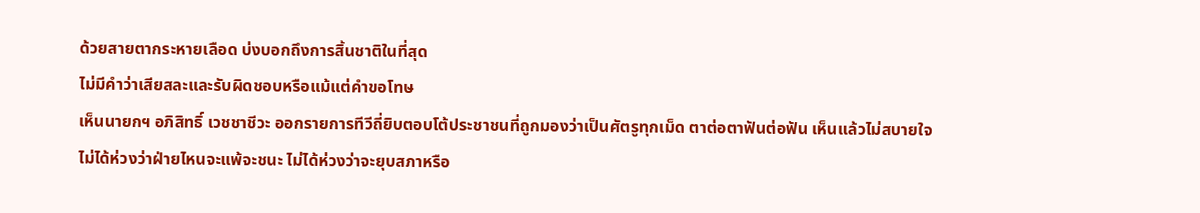ด้วยสายตากระหายเลือด บ่งบอกถึงการสิ้นชาติในที่สุด
ไม่มีคำว่าเสียสละและรับผิดชอบหรือแม้แต่คำขอโทษ
เห็นนายกฯ อภิสิทธิ์ เวชชาชีวะ ออกรายการทีวีถี่ยิบตอบโต้ประชาชนที่ถูกมองว่าเป็นศัตรูทุกเม็ด ตาต่อตาฟันต่อฟัน เห็นแล้วไม่สบายใจ ไม่ได้ห่วงว่าฝ่ายไหนจะแพ้จะชนะ ไม่ได้ห่วงว่าจะยุบสภาหรือ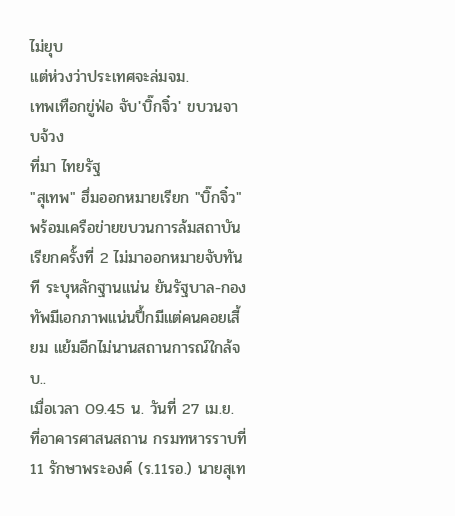ไม่ยุบ
แต่ห่วงว่าประเทศจะล่มจม.
เทพเทือกขู่ฟ่อ จับ'บิ๊กจิ๋ว' ขบวนจาบจ้วง
ที่มา ไทยรัฐ
"สุเทพ" ฮึ่มออกหมายเรียก "บิ๊กจิ๋ว" พร้อมเครือข่ายขบวนการล้มสถาบัน เรียกครั้งที่ 2 ไม่มาออกหมายจับทันที ระบุหลักฐานแน่น ยันรัฐบาล-กองทัพมีเอกภาพแน่นปึ้กมีแต่คนคอยเสี้ยม แย้มอีกไม่นานสถานการณ์ใกล้จบ..
เมื่อเวลา 09.45 น. วันที่ 27 เม.ย. ที่อาคารศาสนสถาน กรมทหารราบที่ 11 รักษาพระองค์ (ร.11รอ.) นายสุเท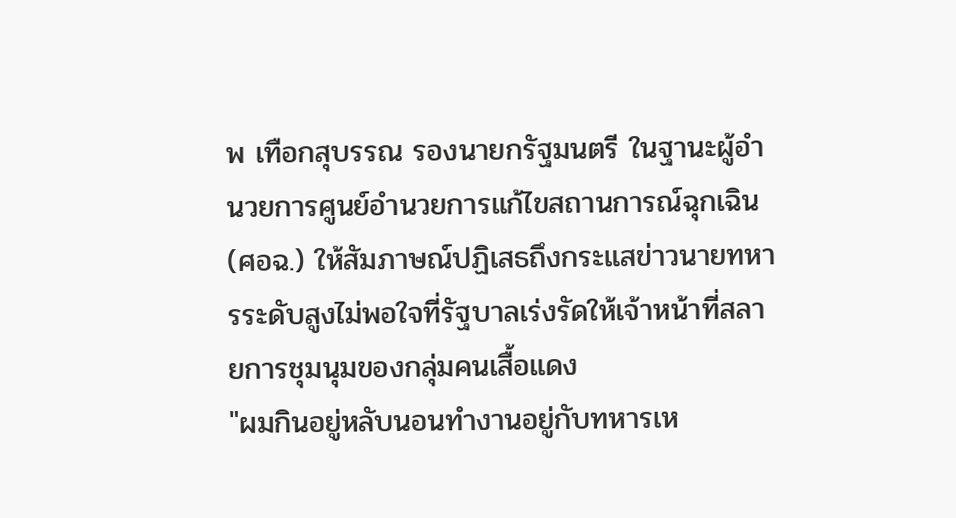พ เทือกสุบรรณ รองนายกรัฐมนตรี ในฐานะผู้อำนวยการศูนย์อำนวยการแก้ไขสถานการณ์ฉุกเฉิน (ศอฉ.) ให้สัมภาษณ์ปฏิเสธถึงกระแสข่าวนายทหารระดับสูงไม่พอใจที่รัฐบาลเร่งรัดให้เจ้าหน้าที่สลายการชุมนุมของกลุ่มคนเสื้อแดง
"ผมกินอยู่หลับนอนทำงานอยู่กับทหารเห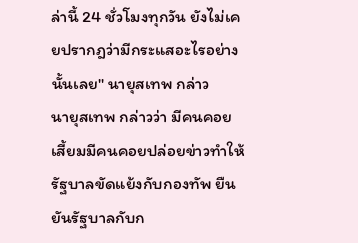ล่านี้ 24 ชั่วโมงทุกวัน ยังไม่เคยปรากฎว่ามีกระแสอะไรอย่างนั้นเลย" นายุสเทพ กล่าว
นายุสเทพ กล่าวว่า มีคนคอยเสี้ยมมีคนคอยปล่อยข่าวทำให้รัฐบาลขัดแย้งกับกองทัพ ยืนยันรัฐบาลกับก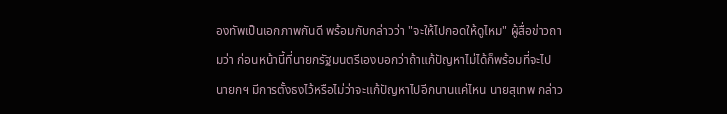องทัพเป็นเอกภาพกันดี พร้อมกับกล่าวว่า "จะให้ไปกอดให้ดูไหม" ผู้สื่อข่าวถามว่า ก่อนหน้านี้ที่นายกรัฐมนตรีเองบอกว่าถ้าแก้ปัญหาไม่ได้ก็พร้อมที่จะไป นายกฯ มีการตั้งธงไว้หรือไม่ว่าจะแก้ปัญหาไปอีกนานแค่ไหน นายสุเทพ กล่าว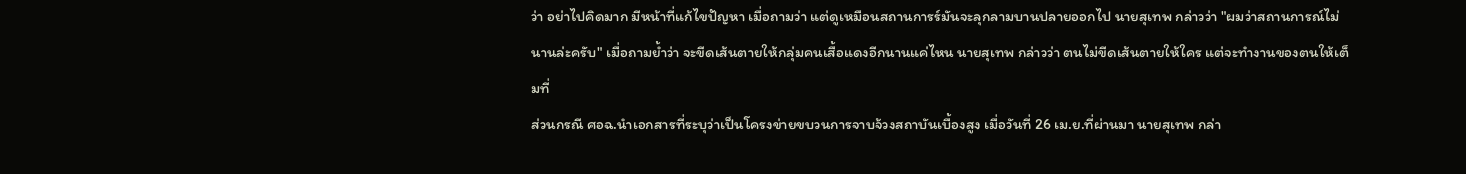ว่า อย่าไปคิดมาก มีหน้าที่แก้ไขปัญหา เมื่อถามว่า แต่ดูเหมือนสถานการร์มันจะลุกลามบานปลายออกไป นายสุเทพ กล่าวว่า "ผมว่าสถานการณ์ไม่นานล่ะครับ" เมื่อถามย้ำว่า จะขีดเส้นตายให้กลุ่มคนเสื้อแดงอีกนานแค่ไหน นายสุเทพ กล่าวว่า ตนไม่ขีดเส้นตายให้ใคร แต่จะทำงานของตนให้เต็มที่
ส่วนกรณี ศอฉ.นำเอกสารที่ระบุว่าเป็นโครงข่ายขบวนการจาบจ้วงสถาบันเบื้องสูง เมื่อวันที่ 26 เม.ย.ที่ผ่านมา นายสุเทพ กล่า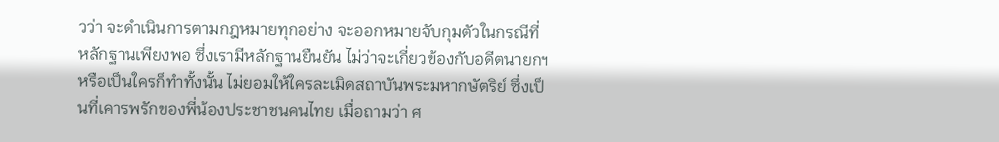วว่า จะดำเนินการตามกฎหมายทุกอย่าง จะออกหมายจับกุมตัวในกรณีที่หลักฐานเพียงพอ ซึ่งเรามีหลักฐานยืนยัน ไม่ว่าจะเกี่ยวข้องกับอดีตนายกฯ หรือเป็นใครก็ทำทั้งนั้น ไม่ยอมให้ใครละเมิดสถาบันพระมหากษัตริย์ ซึ่งเป็นที่เคารพรักของพี่น้องประชาชนคนไทย เมื่อถามว่า ศ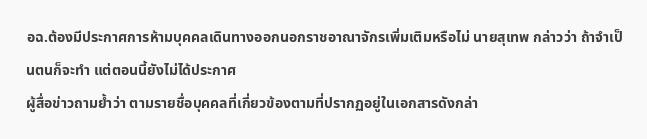อฉ.ต้องมีประกาศการห้ามบุคคลเดินทางออกนอกราชอาณาจักรเพิ่มเติมหรือไม่ นายสุเทพ กล่าวว่า ถ้าจำเป็นตนก็จะทำ แต่ตอนนี้ยังไม่ได้ประกาศ
ผู้สื่อข่าวถามย้ำว่า ตามรายชื่อบุคคลที่เกี่ยวข้องตามที่ปรากฏอยู่ในเอกสารดังกล่า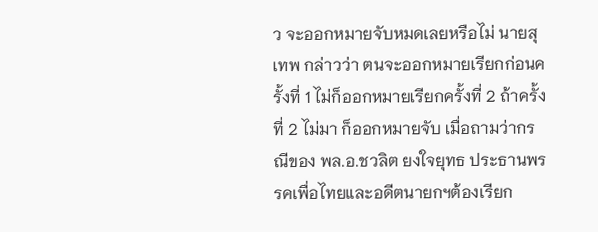ว จะออกหมายจับหมดเลยหรือไม่ นายสุเทพ กล่าวว่า ตนจะออกหมายเรียกก่อนครั้งที่ 1 ไม่ก็ออกหมายเรียกครั้งที่ 2 ถ้าครั้งที่ 2 ไม่มา ก็ออกหมายจับ เมื่อถามว่ากรณีของ พล.อ.ชวลิต ยงใจยุทธ ประธานพรรคเพื่อไทยและอดีตนายกฯต้องเรียก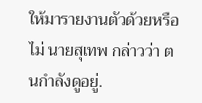ให้มารายงานตัวด้วยหรือไม่ นายสุเทพ กล่าวว่า ตนกำลังดูอยู่.